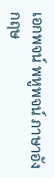เอกพจน์ พหูพจน์ ภาษาอังกฤษ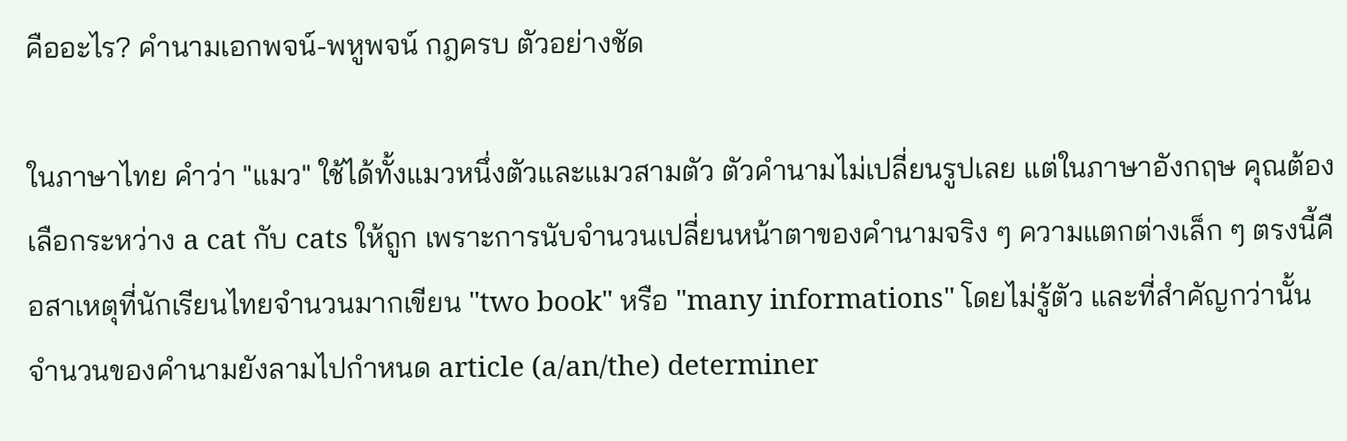คืออะไร? คำนามเอกพจน์-พหูพจน์ กฎครบ ตัวอย่างชัด

ในภาษาไทย คำว่า "แมว" ใช้ได้ทั้งแมวหนึ่งตัวและแมวสามตัว ตัวคำนามไม่เปลี่ยนรูปเลย แต่ในภาษาอังกฤษ คุณต้องเลือกระหว่าง a cat กับ cats ให้ถูก เพราะการนับจำนวนเปลี่ยนหน้าตาของคำนามจริง ๆ ความแตกต่างเล็ก ๆ ตรงนี้คือสาเหตุที่นักเรียนไทยจำนวนมากเขียน "two book" หรือ "many informations" โดยไม่รู้ตัว และที่สำคัญกว่านั้น จำนวนของคำนามยังลามไปกำหนด article (a/an/the) determiner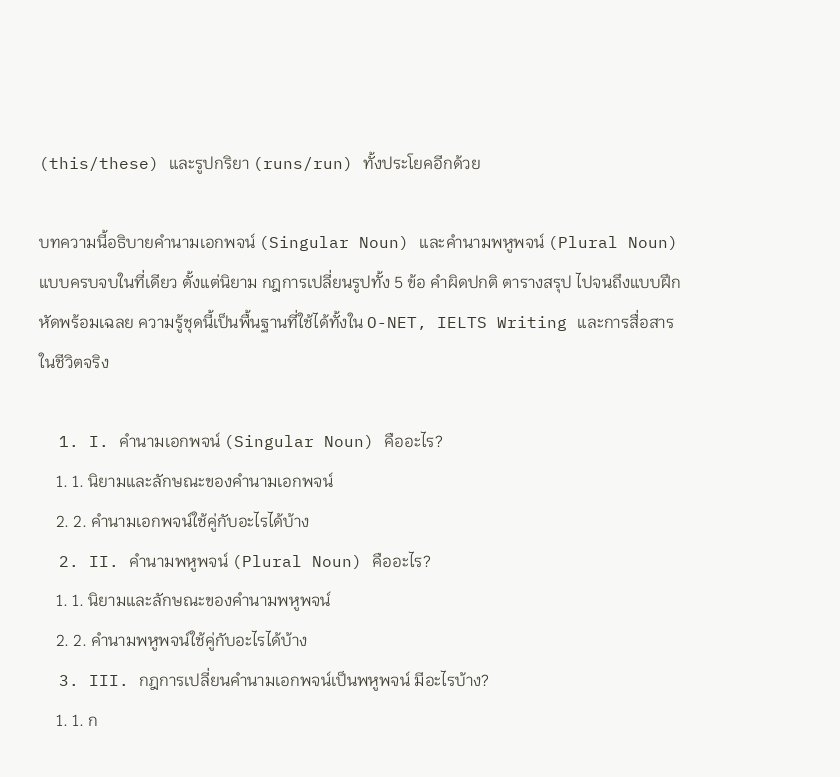(this/these) และรูปกริยา (runs/run) ทั้งประโยคอีกด้วย

บทความนี้อธิบายคำนามเอกพจน์ (Singular Noun) และคำนามพหูพจน์ (Plural Noun) แบบครบจบในที่เดียว ตั้งแต่นิยาม กฎการเปลี่ยนรูปทั้ง 5 ข้อ คำผิดปกติ ตารางสรุป ไปจนถึงแบบฝึกหัดพร้อมเฉลย ความรู้ชุดนี้เป็นพื้นฐานที่ใช้ได้ทั้งใน O-NET, IELTS Writing และการสื่อสารในชีวิตจริง

  1. I. คำนามเอกพจน์ (Singular Noun) คืออะไร?
    1. 1. นิยามและลักษณะของคำนามเอกพจน์
    2. 2. คำนามเอกพจน์ใช้คู่กับอะไรได้บ้าง
  2. II. คำนามพหูพจน์ (Plural Noun) คืออะไร?
    1. 1. นิยามและลักษณะของคำนามพหูพจน์
    2. 2. คำนามพหูพจน์ใช้คู่กับอะไรได้บ้าง
  3. III. กฎการเปลี่ยนคำนามเอกพจน์เป็นพหูพจน์ มีอะไรบ้าง?
    1. 1. ก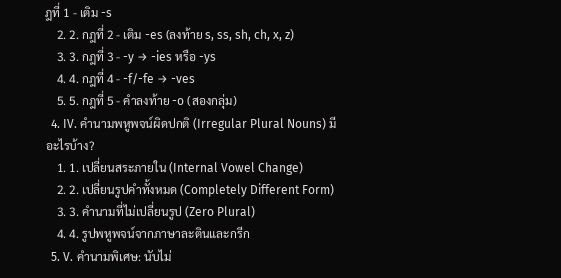ฎที่ 1 - เติม -s
    2. 2. กฎที่ 2 - เติม -es (ลงท้าย s, ss, sh, ch, x, z)
    3. 3. กฎที่ 3 - -y → -ies หรือ -ys
    4. 4. กฎที่ 4 - -f/-fe → -ves
    5. 5. กฎที่ 5 - คำลงท้าย -o (สองกลุ่ม)
  4. IV. คำนามพหูพจน์ผิดปกติ (Irregular Plural Nouns) มีอะไรบ้าง?
    1. 1. เปลี่ยนสระภายใน (Internal Vowel Change)
    2. 2. เปลี่ยนรูปคำทั้งหมด (Completely Different Form)
    3. 3. คำนามที่ไม่เปลี่ยนรูป (Zero Plural)
    4. 4. รูปพหูพจน์จากภาษาละตินและกรีก
  5. V. คำนามพิเศษ: นับไม่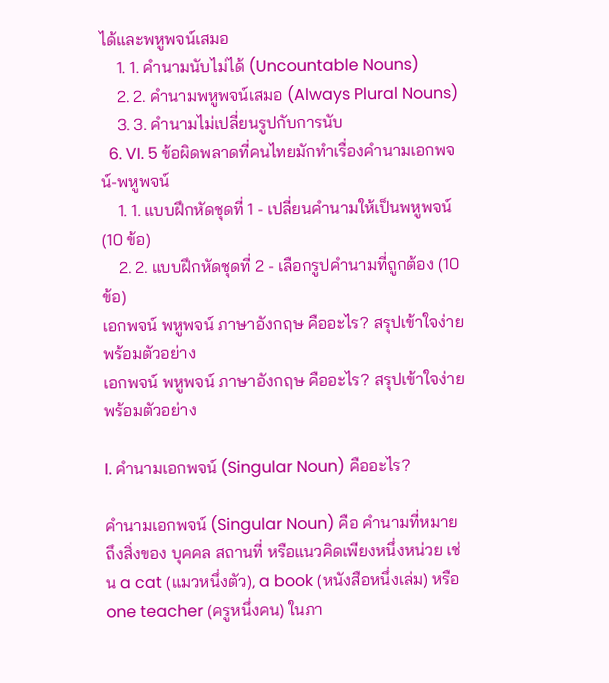ได้และพหูพจน์เสมอ
    1. 1. คำนามนับไม่ได้ (Uncountable Nouns)
    2. 2. คำนามพหูพจน์เสมอ (Always Plural Nouns)
    3. 3. คำนามไม่เปลี่ยนรูปกับการนับ
  6. VI. 5 ข้อผิดพลาดที่คนไทยมักทำเรื่องคำนามเอกพจน์-พหูพจน์
    1. 1. แบบฝึกหัดชุดที่ 1 - เปลี่ยนคำนามให้เป็นพหูพจน์ (10 ข้อ)
    2. 2. แบบฝึกหัดชุดที่ 2 - เลือกรูปคำนามที่ถูกต้อง (10 ข้อ)
เอกพจน์ พหูพจน์ ภาษาอังกฤษ คืออะไร? สรุปเข้าใจง่ายพร้อมตัวอย่าง
เอกพจน์ พหูพจน์ ภาษาอังกฤษ คืออะไร? สรุปเข้าใจง่ายพร้อมตัวอย่าง

I. คำนามเอกพจน์ (Singular Noun) คืออะไร?

คำนามเอกพจน์ (Singular Noun) คือ คำนามที่หมายถึงสิ่งของ บุคคล สถานที่ หรือแนวคิดเพียงหนึ่งหน่วย เช่น a cat (แมวหนึ่งตัว), a book (หนังสือหนึ่งเล่ม) หรือ one teacher (ครูหนึ่งคน) ในภา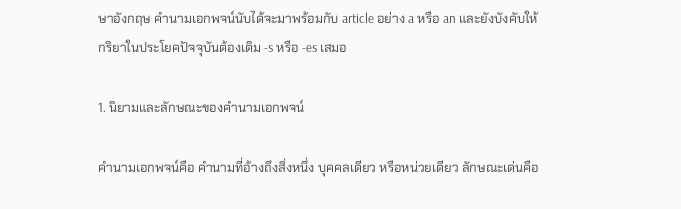ษาอังกฤษ คำนามเอกพจน์นับได้จะมาพร้อมกับ article อย่าง a หรือ an และยังบังคับให้กริยาในประโยคปัจจุบันต้องเติม -s หรือ -es เสมอ

1. นิยามและลักษณะของคำนามเอกพจน์

คำนามเอกพจน์คือ คำนามที่อ้างถึงสิ่งหนึ่ง บุคคลเดียว หรือหน่วยเดียว ลักษณะเด่นคือ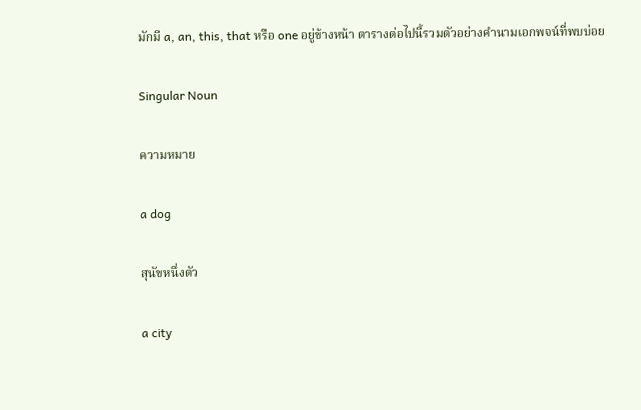มักมี a, an, this, that หรือ one อยู่ข้างหน้า ตารางต่อไปนี้รวมตัวอย่างคำนามเอกพจน์ที่พบบ่อย

Singular Noun

ความหมาย

a dog

สุนัขหนึ่งตัว

a city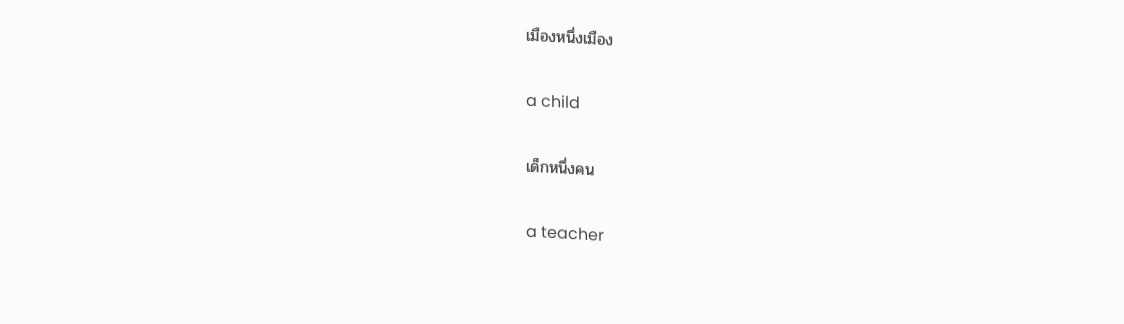เมืองหนึ่งเมือง

a child

เด็กหนึ่งคน

a teacher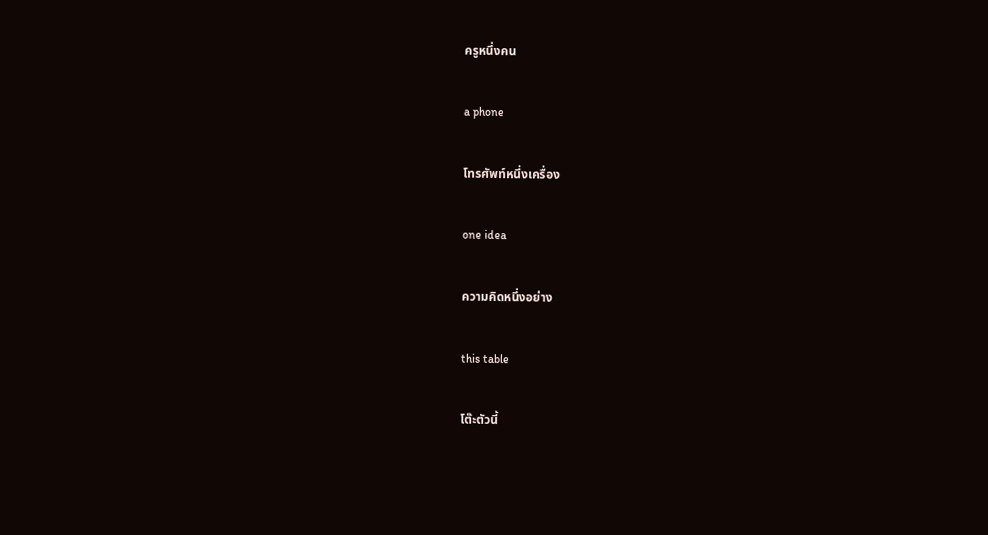ครูหนึ่งคน

a phone

โทรศัพท์หนึ่งเครื่อง

one idea

ความคิดหนึ่งอย่าง

this table

โต๊ะตัวนี้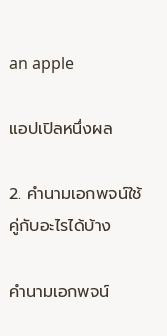an apple

แอปเปิลหนึ่งผล

2. คำนามเอกพจน์ใช้คู่กับอะไรได้บ้าง

คำนามเอกพจน์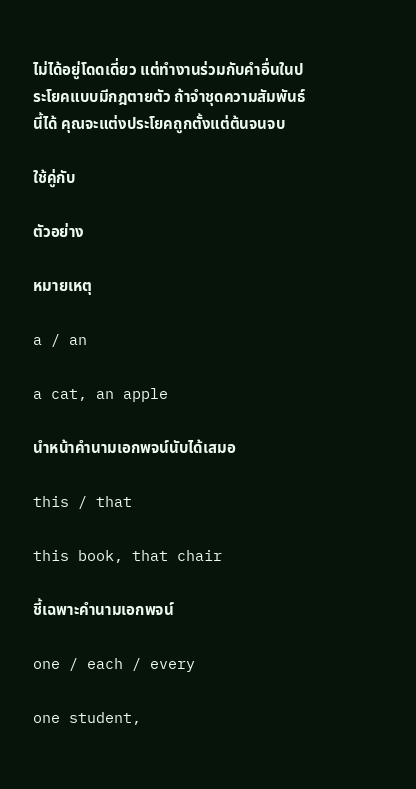ไม่ได้อยู่โดดเดี่ยว แต่ทำงานร่วมกับคำอื่นในประโยคแบบมีกฎตายตัว ถ้าจำชุดความสัมพันธ์นี้ได้ คุณจะแต่งประโยคถูกตั้งแต่ต้นจนจบ

ใช้คู่กับ

ตัวอย่าง

หมายเหตุ

a / an

a cat, an apple

นำหน้าคำนามเอกพจน์นับได้เสมอ

this / that

this book, that chair

ชี้เฉพาะคำนามเอกพจน์

one / each / every

one student,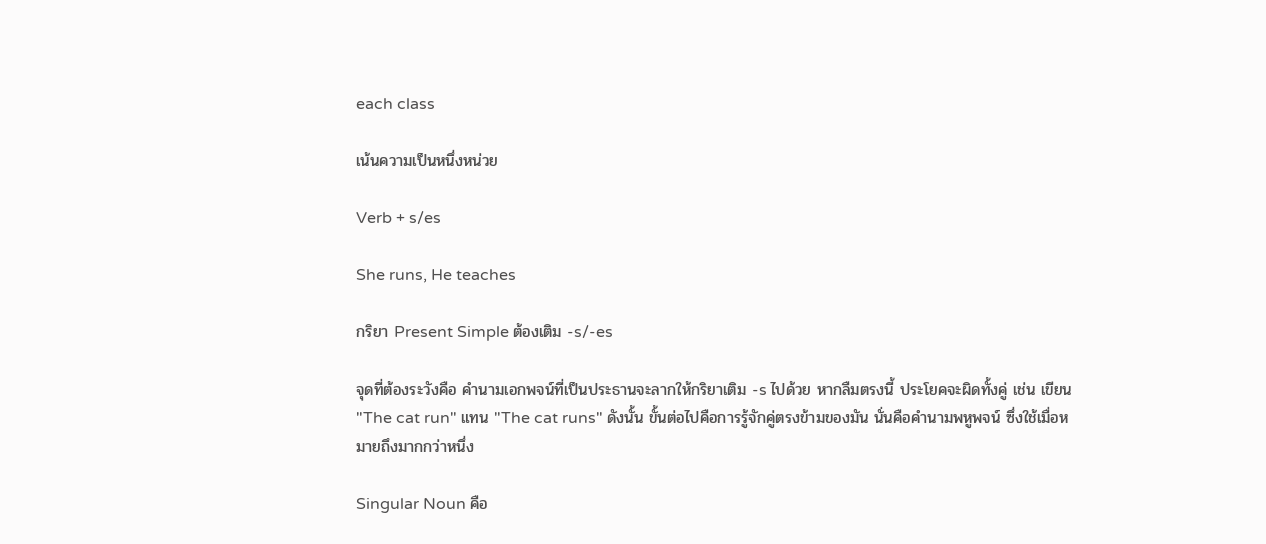each class

เน้นความเป็นหนึ่งหน่วย

Verb + s/es

She runs, He teaches

กริยา Present Simple ต้องเติม -s/-es

จุดที่ต้องระวังคือ คำนามเอกพจน์ที่เป็นประธานจะลากให้กริยาเติม -s ไปด้วย หากลืมตรงนี้ ประโยคจะผิดทั้งคู่ เช่น เขียน "The cat run" แทน "The cat runs" ดังนั้น ขั้นต่อไปคือการรู้จักคู่ตรงข้ามของมัน นั่นคือคำนามพหูพจน์ ซึ่งใช้เมื่อหมายถึงมากกว่าหนึ่ง

Singular Noun คือ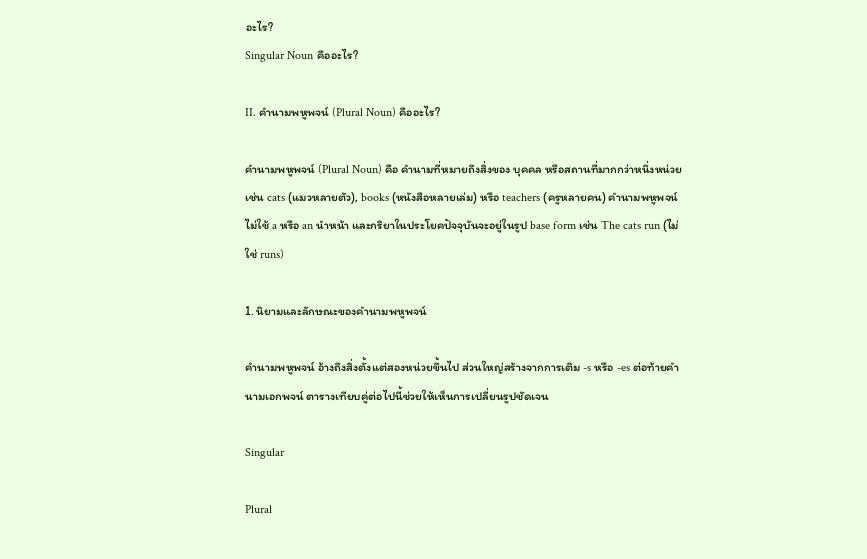อะไร?
Singular Noun คืออะไร?

II. คำนามพหูพจน์ (Plural Noun) คืออะไร?

คำนามพหูพจน์ (Plural Noun) คือ คำนามที่หมายถึงสิ่งของ บุคคล หรือสถานที่มากกว่าหนึ่งหน่วย เช่น cats (แมวหลายตัว), books (หนังสือหลายเล่ม) หรือ teachers (ครูหลายคน) คำนามพหูพจน์ไม่ใช้ a หรือ an นำหน้า และกริยาในประโยคปัจจุบันจะอยู่ในรูป base form เช่น The cats run (ไม่ใช่ runs)

1. นิยามและลักษณะของคำนามพหูพจน์

คำนามพหูพจน์ อ้างถึงสิ่งตั้งแต่สองหน่วยขึ้นไป ส่วนใหญ่สร้างจากการเติม -s หรือ -es ต่อท้ายคำนามเอกพจน์ ตารางเทียบคู่ต่อไปนี้ช่วยให้เห็นการเปลี่ยนรูปชัดเจน

Singular

Plural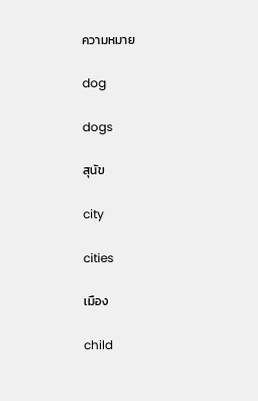ความหมาย

dog

dogs

สุนัข

city

cities

เมือง

child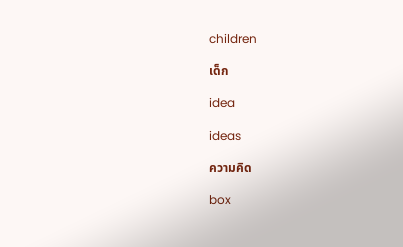children

เด็ก

idea

ideas

ความคิด

box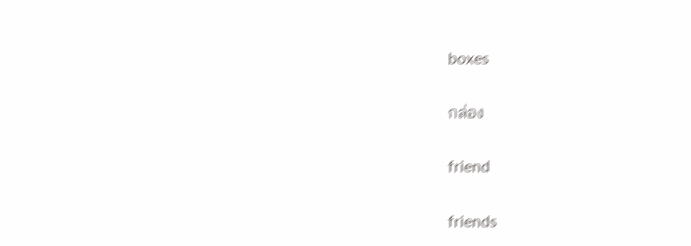boxes

กล่อง

friend

friends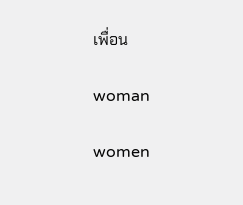เพื่อน

woman

women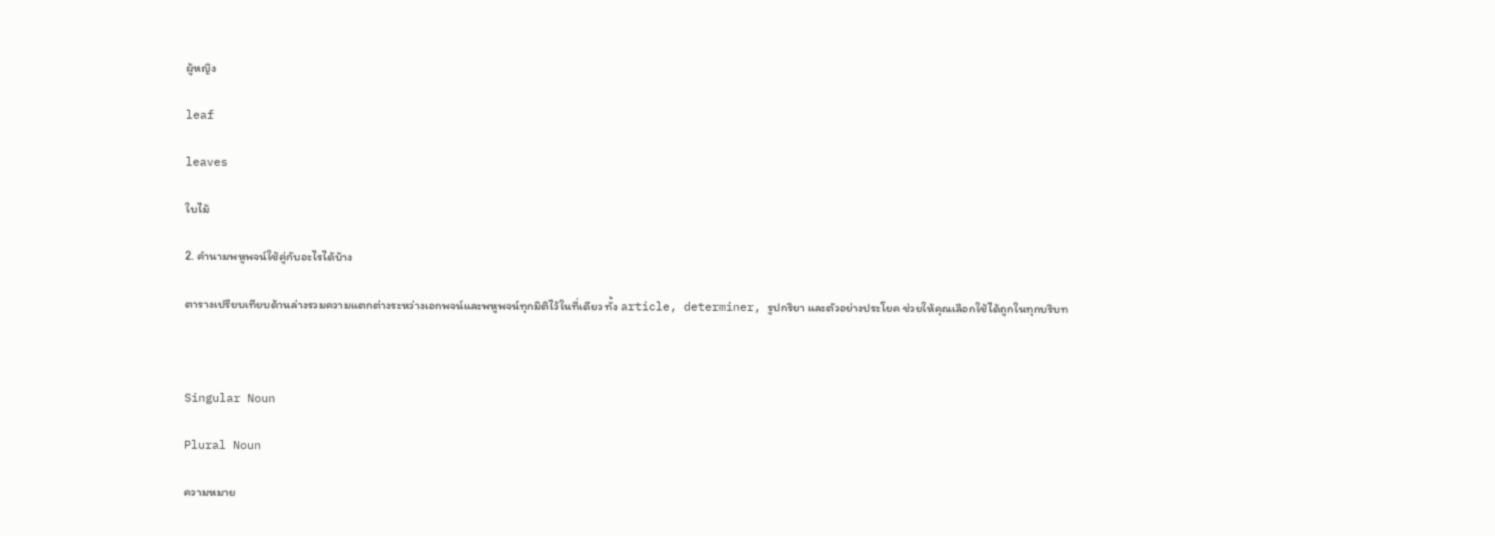ผู้หญิง

leaf

leaves

ใบไม้

2. คำนามพหูพจน์ใช้คู่กับอะไรได้บ้าง

ตารางเปรียบเทียบด้านล่างรวมความแตกต่างระหว่างเอกพจน์และพหูพจน์ทุกมิติไว้ในที่เดียว ทั้ง article, determiner, รูปกริยา และตัวอย่างประโยค ช่วยให้คุณเลือกใช้ได้ถูกในทุกบริบท



Singular Noun

Plural Noun

ความหมาย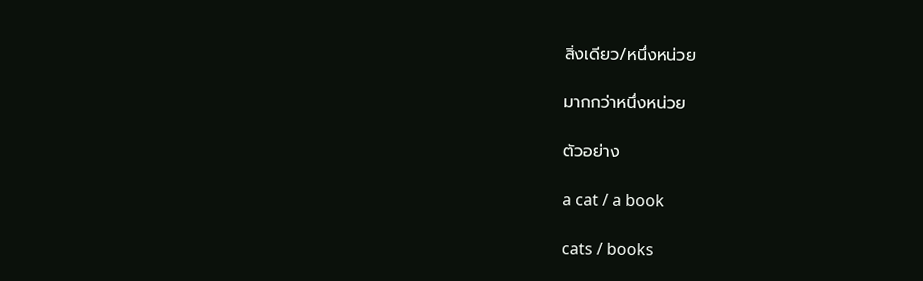สิ่งเดียว/หนึ่งหน่วย

มากกว่าหนึ่งหน่วย

ตัวอย่าง

a cat / a book

cats / books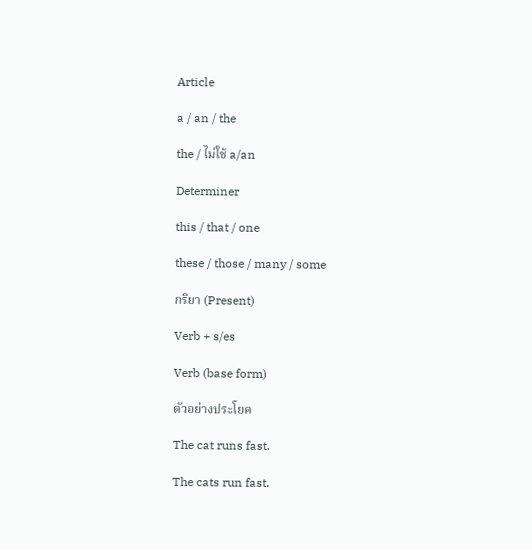Article

a / an / the

the / ไม่ใช้ a/an

Determiner

this / that / one

these / those / many / some

กริยา (Present)

Verb + s/es

Verb (base form)

ตัวอย่างประโยค

The cat runs fast.

The cats run fast.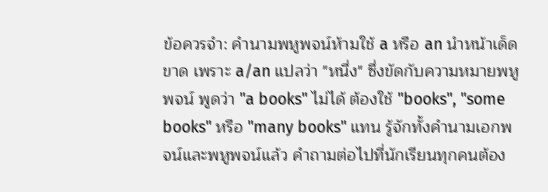ข้อควรจำ: คำนามพหูพจน์ห้ามใช้ a หรือ an นำหน้าเด็ดขาด เพราะ a/an แปลว่า "หนึ่ง" ซึ่งขัดกับความหมายพหูพจน์ พูดว่า "a books" ไม่ได้ ต้องใช้ "books", "some books" หรือ "many books" แทน รู้จักทั้งคำนามเอกพจน์และพหูพจน์แล้ว คำถามต่อไปที่นักเรียนทุกคนต้อง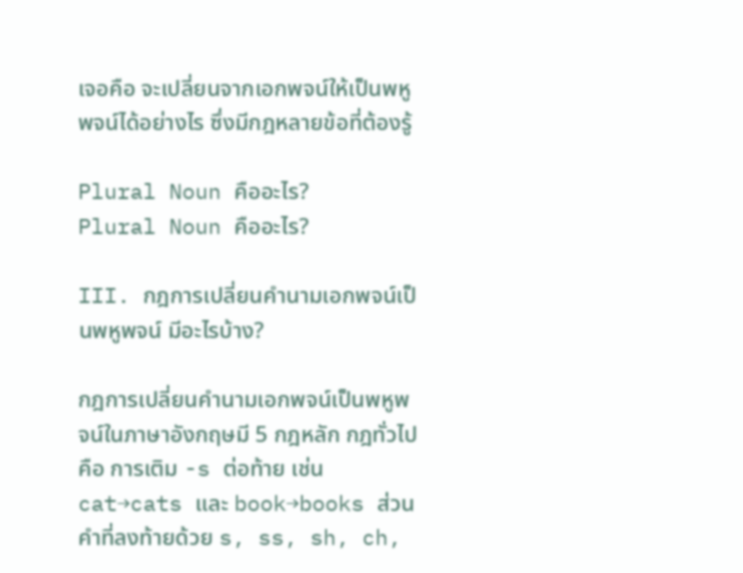เจอคือ จะเปลี่ยนจากเอกพจน์ให้เป็นพหูพจน์ได้อย่างไร ซึ่งมีกฎหลายข้อที่ต้องรู้

Plural Noun คืออะไร?
Plural Noun คืออะไร?

III. กฎการเปลี่ยนคำนามเอกพจน์เป็นพหูพจน์ มีอะไรบ้าง?

กฎการเปลี่ยนคำนามเอกพจน์เป็นพหูพจน์ในภาษาอังกฤษมี 5 กฎหลัก กฎทั่วไปคือ การเติม -s ต่อท้าย เช่น cat→cats และ book→books ส่วนคำที่ลงท้ายด้วย s, ss, sh, ch,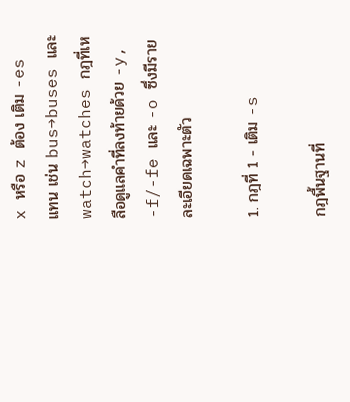x หรือ z ต้อง เติม -es แทน เช่น bus→buses และ watch→watches กฎที่เหลือดูแลคำที่ลงท้ายด้วย -y, -f/-fe และ -o ซึ่งมีรายละเอียดเฉพาะตัว

1. กฎที่ 1 - เติม -s

กฎพื้นฐานที่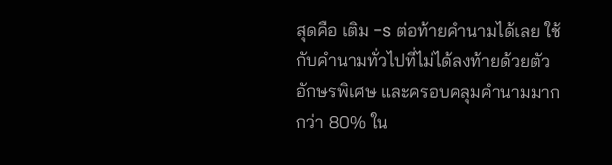สุดคือ เติม -s ต่อท้ายคำนามได้เลย ใช้กับคำนามทั่วไปที่ไม่ได้ลงท้ายด้วยตัวอักษรพิเศษ และครอบคลุมคำนามมากกว่า 80% ใน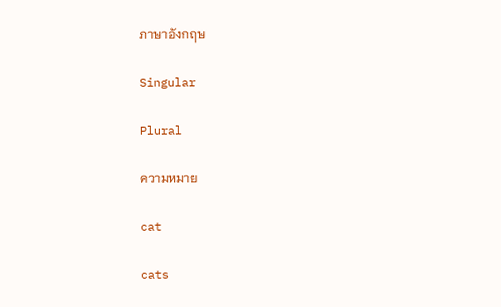ภาษาอังกฤษ

Singular

Plural

ความหมาย

cat

cats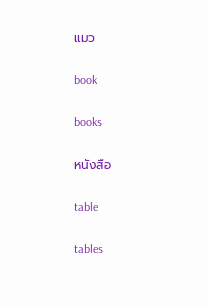แมว

book

books

หนังสือ

table

tables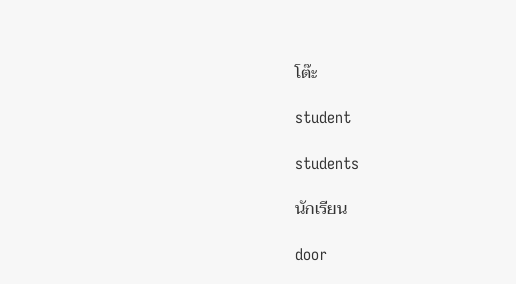โต๊ะ

student

students

นักเรียน

door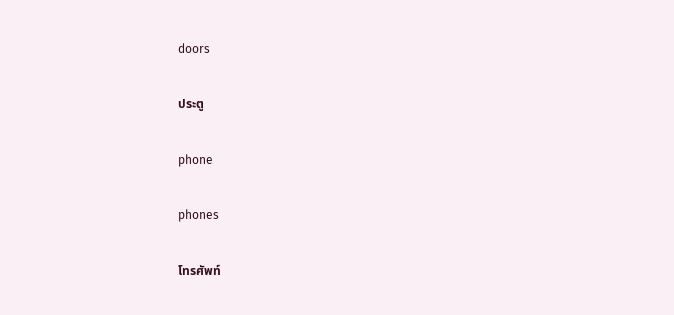doors

ประตู

phone

phones

โทรศัพท์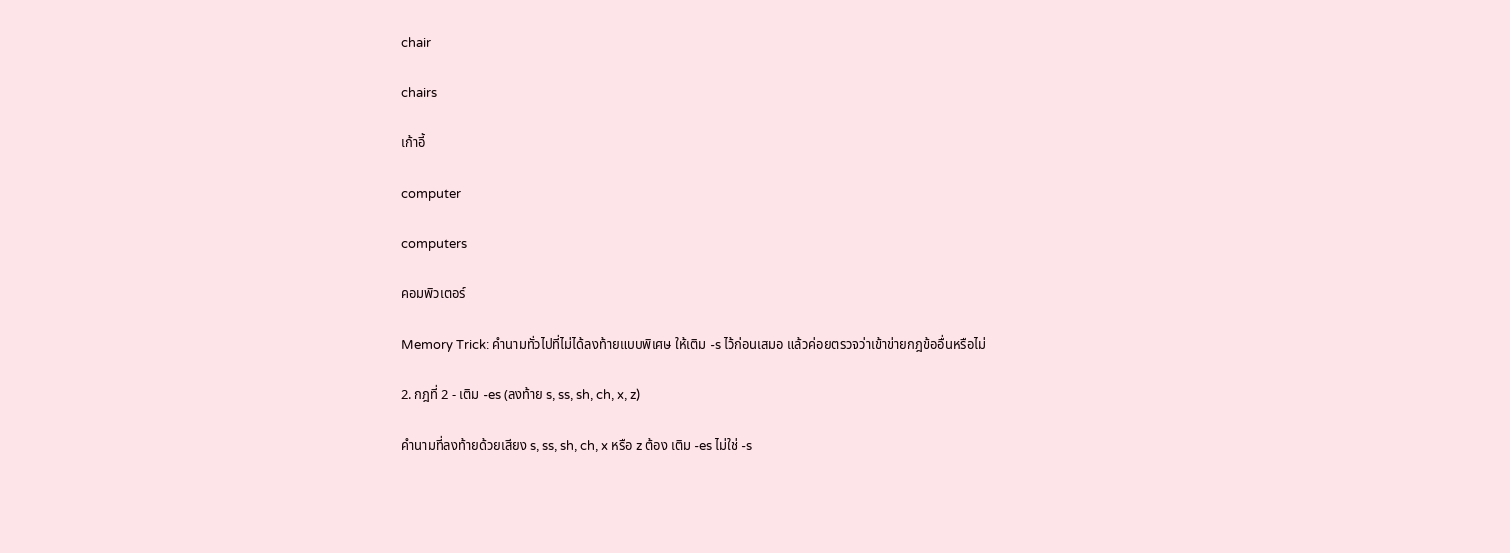chair

chairs

เก้าอี้

computer

computers

คอมพิวเตอร์

Memory Trick: คำนามทั่วไปที่ไม่ได้ลงท้ายแบบพิเศษ ให้เติม -s ไว้ก่อนเสมอ แล้วค่อยตรวจว่าเข้าข่ายกฎข้ออื่นหรือไม่

2. กฎที่ 2 - เติม -es (ลงท้าย s, ss, sh, ch, x, z)

คำนามที่ลงท้ายด้วยเสียง s, ss, sh, ch, x หรือ z ต้อง เติม -es ไม่ใช่ -s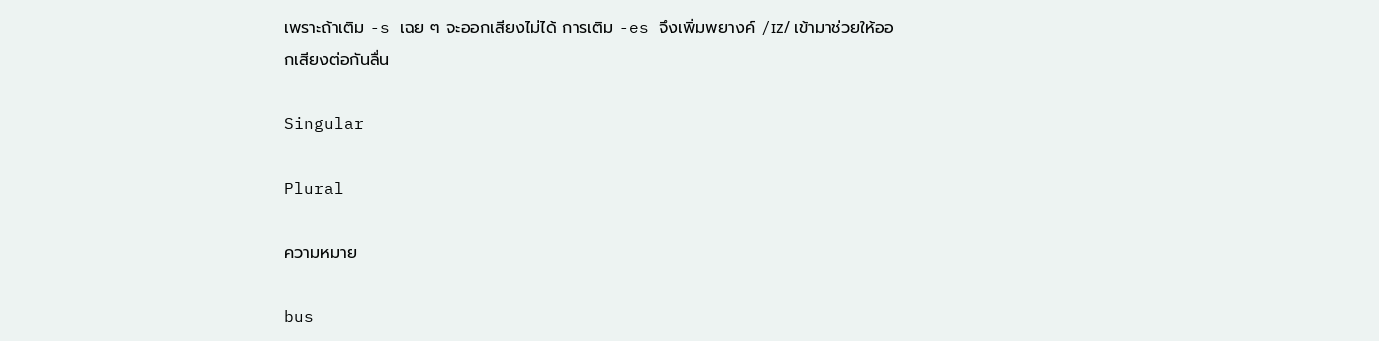เพราะถ้าเติม -s เฉย ๆ จะออกเสียงไม่ได้ การเติม -es จึงเพิ่มพยางค์ /ɪz/ เข้ามาช่วยให้ออกเสียงต่อกันลื่น

Singular

Plural

ความหมาย

bus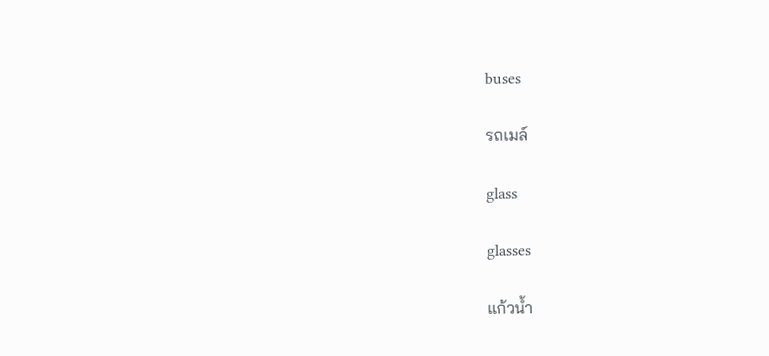buses

รถเมล์

glass

glasses

แก้วน้ำ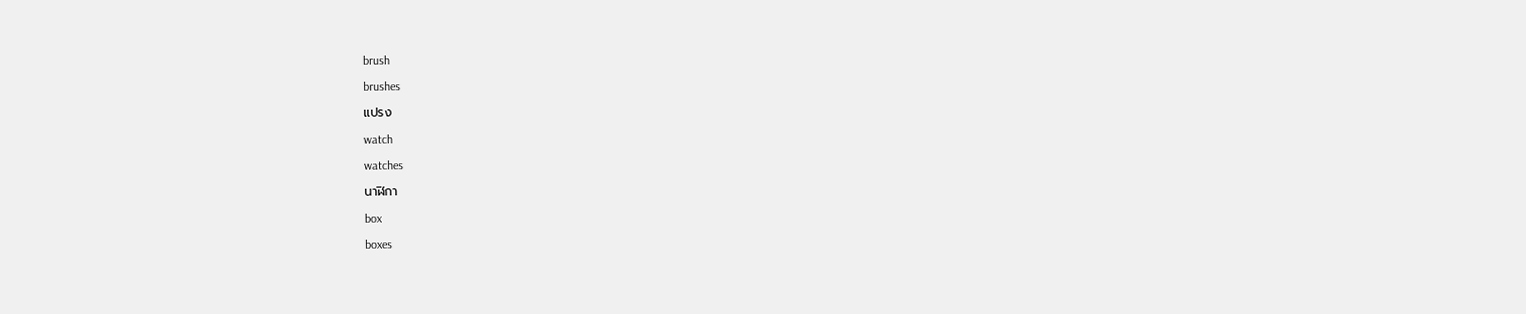brush

brushes

แปรง

watch

watches

นาฬิกา

box

boxes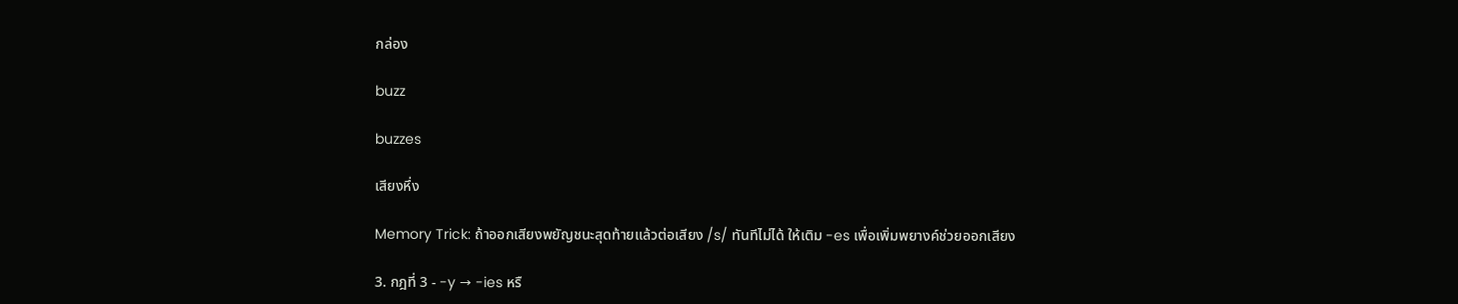กล่อง

buzz

buzzes

เสียงหึ่ง

Memory Trick: ถ้าออกเสียงพยัญชนะสุดท้ายแล้วต่อเสียง /s/ ทันทีไม่ได้ ให้เติม -es เพื่อเพิ่มพยางค์ช่วยออกเสียง

3. กฎที่ 3 - -y → -ies หรื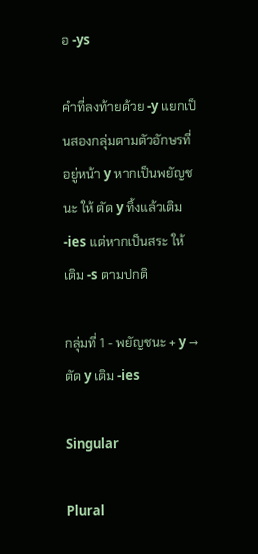อ -ys

คำที่ลงท้ายด้วย -y แยกเป็นสองกลุ่มตามตัวอักษรที่อยู่หน้า y หากเป็นพยัญชนะ ให้ ตัด y ทิ้งแล้วเติม -ies แต่หากเป็นสระ ให้ เติม -s ตามปกติ

กลุ่มที่ 1 - พยัญชนะ + y → ตัด y เติม -ies

Singular

Plural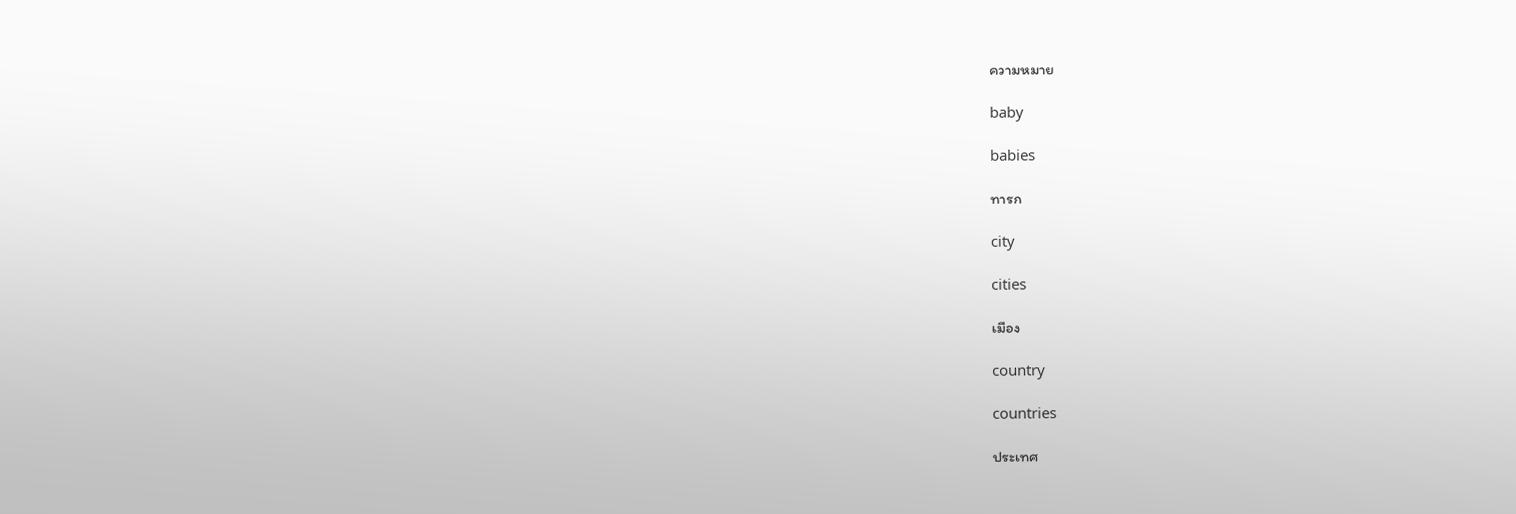ความหมาย

baby

babies

ทารก

city

cities

เมือง

country

countries

ประเทศ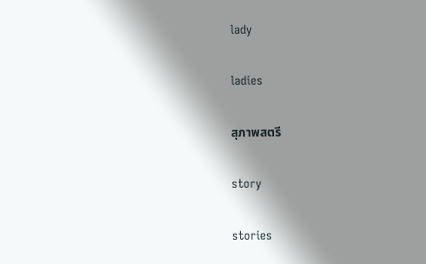lady

ladies

สุภาพสตรี

story

stories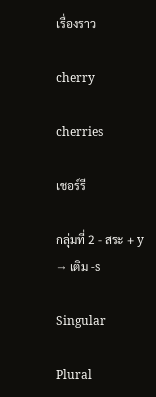เรื่องราว

cherry

cherries

เชอร์รี

กลุ่มที่ 2 - สระ + y → เติม -s

Singular

Plural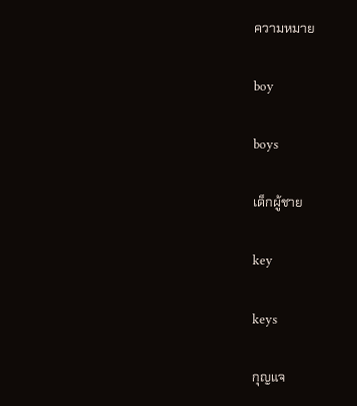ความหมาย

boy

boys

เด็กผู้ชาย

key

keys

กุญแจ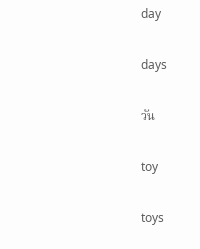day

days

วัน

toy

toys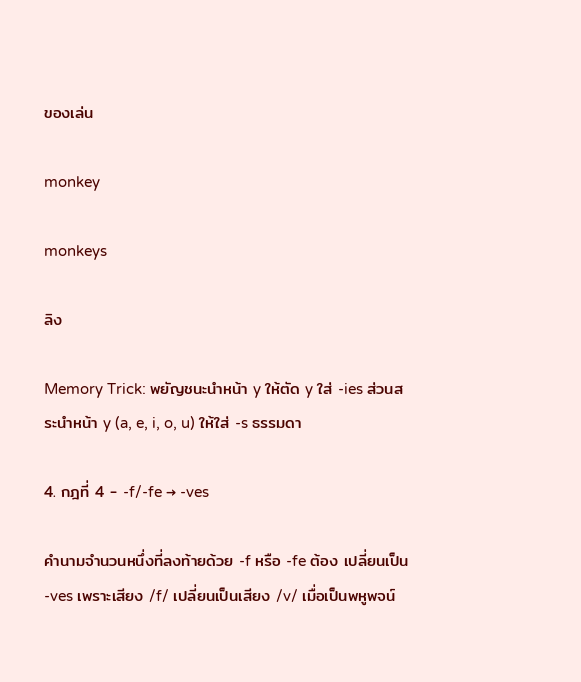ของเล่น

monkey

monkeys

ลิง

Memory Trick: พยัญชนะนำหน้า y ให้ตัด y ใส่ -ies ส่วนสระนำหน้า y (a, e, i, o, u) ให้ใส่ -s ธรรมดา

4. กฎที่ 4 - -f/-fe → -ves

คำนามจำนวนหนึ่งที่ลงท้ายด้วย -f หรือ -fe ต้อง เปลี่ยนเป็น -ves เพราะเสียง /f/ เปลี่ยนเป็นเสียง /v/ เมื่อเป็นพหูพจน์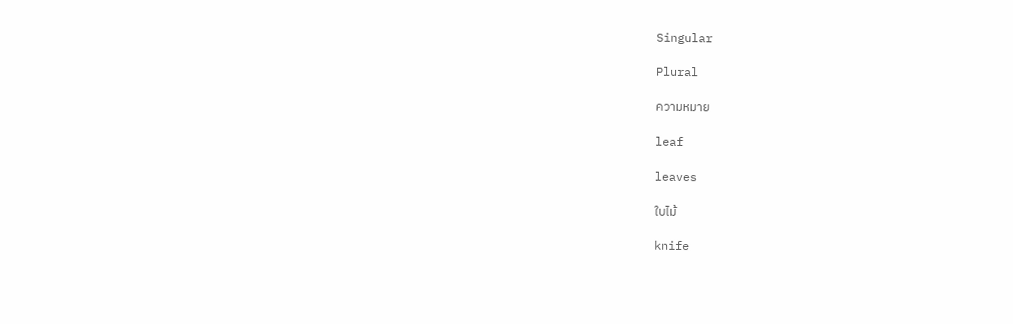Singular

Plural

ความหมาย

leaf

leaves

ใบไม้

knife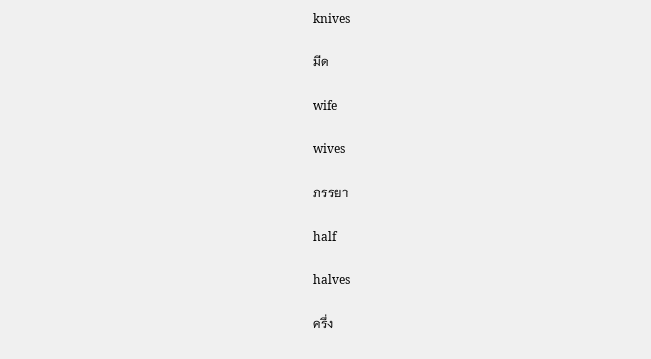knives

มีด

wife

wives

ภรรยา

half

halves

ครึ่ง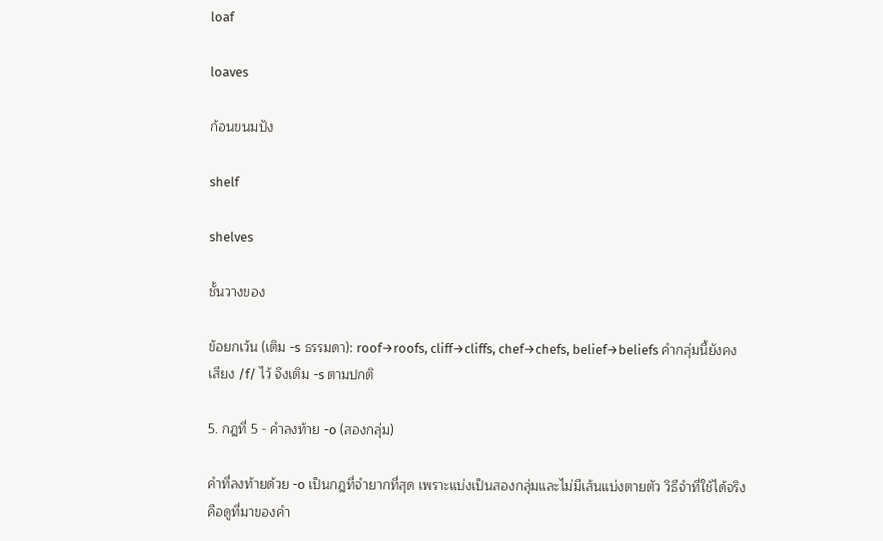loaf

loaves

ก้อนขนมปัง

shelf

shelves

ชั้นวางของ

ข้อยกเว้น (เติม -s ธรรมดา): roof→roofs, cliff→cliffs, chef→chefs, belief→beliefs คำกลุ่มนี้ยังคงเสียง /f/ ไว้ จึงเติม -s ตามปกติ

5. กฎที่ 5 - คำลงท้าย -o (สองกลุ่ม)

คำที่ลงท้ายด้วย -o เป็นกฎที่จำยากที่สุด เพราะแบ่งเป็นสองกลุ่มและไม่มีเส้นแบ่งตายตัว วิธีจำที่ใช้ได้จริงคือดูที่มาของคำ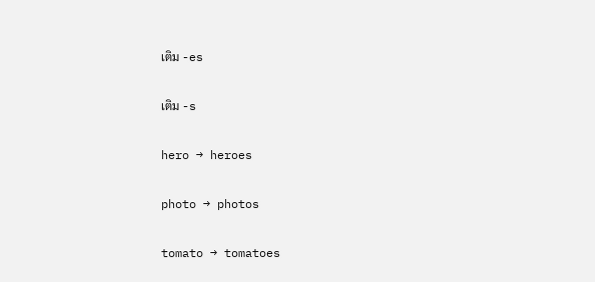เติม -es

เติม -s

hero → heroes

photo → photos

tomato → tomatoes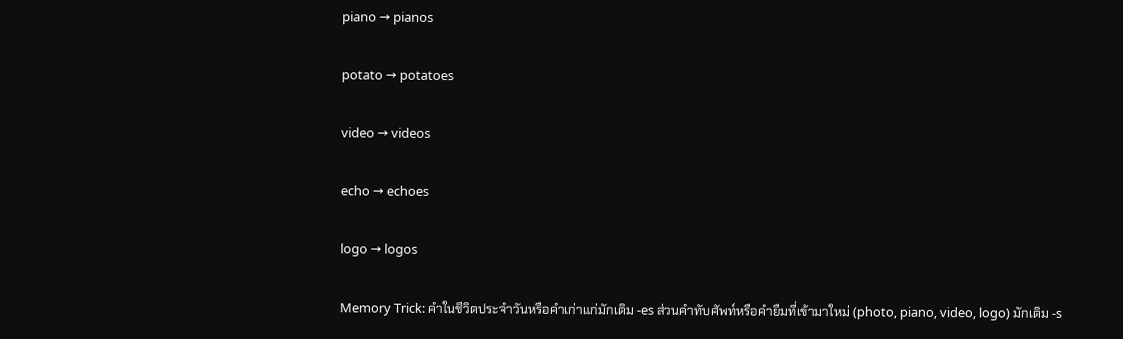piano → pianos

potato → potatoes

video → videos

echo → echoes

logo → logos

Memory Trick: คำในชีวิตประจำวันหรือคำเก่าแก่มักเติม -es ส่วนคำทับศัพท์หรือคำยืมที่เข้ามาใหม่ (photo, piano, video, logo) มักเติม -s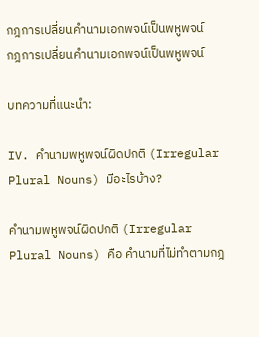กฎการเปลี่ยนคำนามเอกพจน์เป็นพหูพจน์
กฎการเปลี่ยนคำนามเอกพจน์เป็นพหูพจน์

บทความที่แนะนำ:

IV. คำนามพหูพจน์ผิดปกติ (Irregular Plural Nouns) มีอะไรบ้าง?

คำนามพหูพจน์ผิดปกติ (Irregular Plural Nouns) คือ คำนามที่ไม่ทำตามกฎ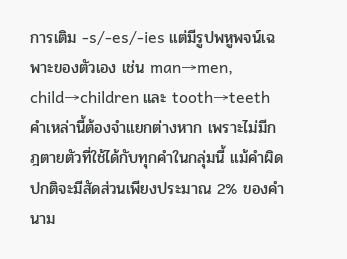การเติม -s/-es/-ies แต่มีรูปพหูพจน์เฉพาะของตัวเอง เช่น man→men, child→children และ tooth→teeth คำเหล่านี้ต้องจำแยกต่างหาก เพราะไม่มีกฎตายตัวที่ใช้ได้กับทุกคำในกลุ่มนี้ แม้คำผิดปกติจะมีสัดส่วนเพียงประมาณ 2% ของคำนาม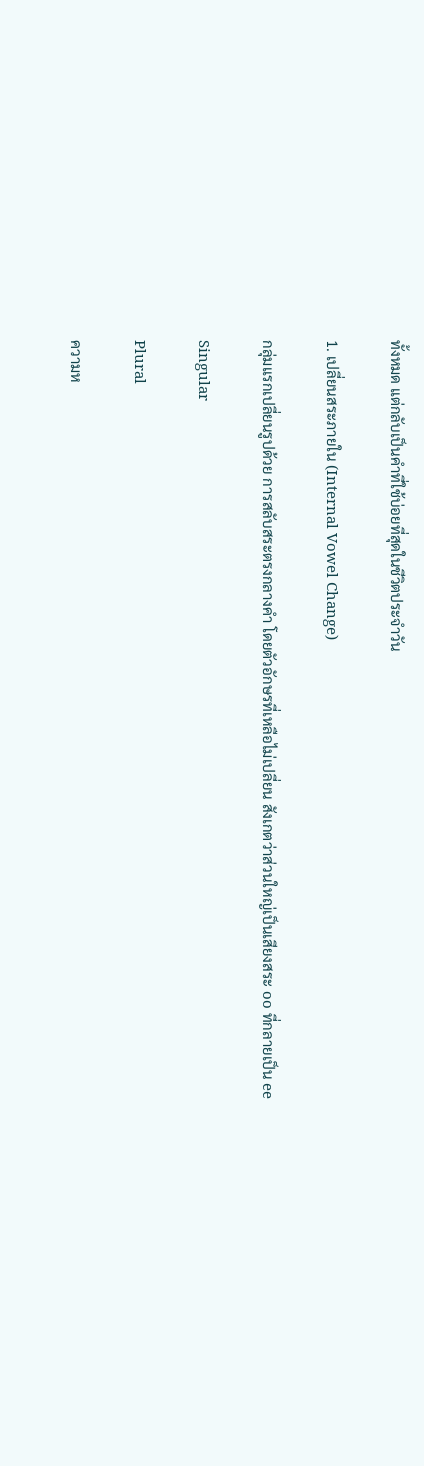ทั้งหมด แต่กลับเป็นคำที่ใช้บ่อยที่สุดในชีวิตประจำวัน

1. เปลี่ยนสระภายใน (Internal Vowel Change)

กลุ่มแรกเปลี่ยนรูปด้วย การสลับสระตรงกลางคำ โดยตัวอักษรที่เหลือไม่เปลี่ยน สังเกตว่าส่วนใหญ่เป็นเสียงสระ oo ที่กลายเป็น ee

Singular

Plural

ความห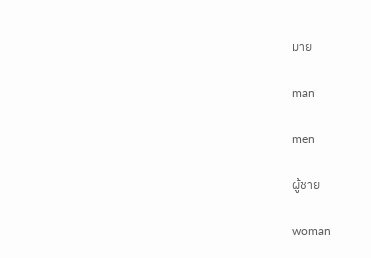มาย

man

men

ผู้ชาย

woman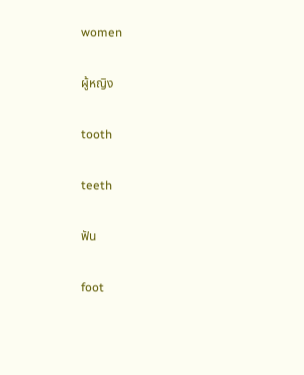women

ผู้หญิง

tooth

teeth

ฟัน

foot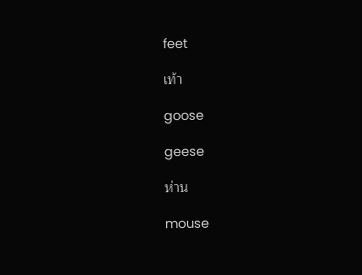feet

เท้า

goose

geese

ห่าน

mouse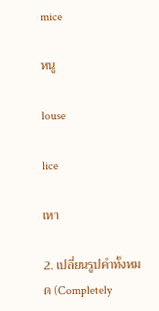mice

หนู

louse

lice

เหา

2. เปลี่ยนรูปคำทั้งหมด (Completely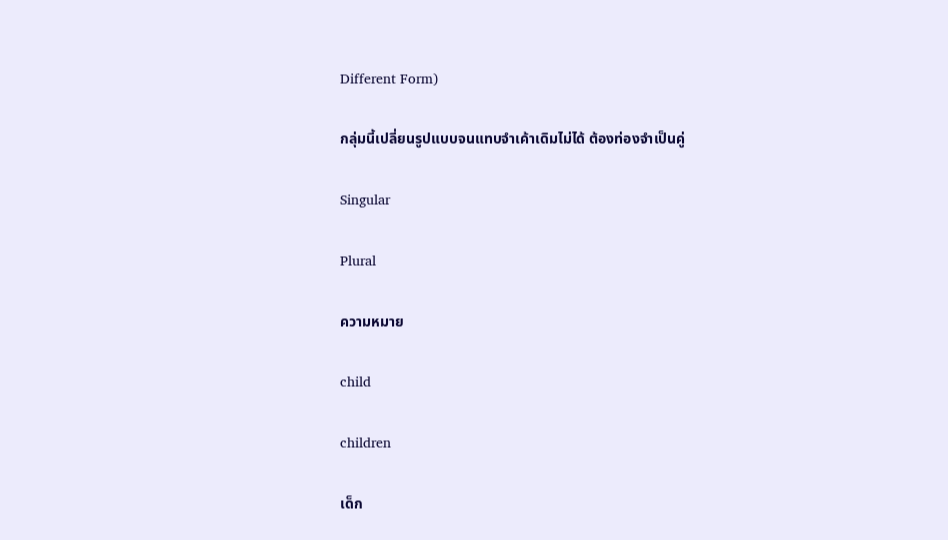Different Form)

กลุ่มนี้เปลี่ยนรูปแบบจนแทบจำเค้าเดิมไม่ได้ ต้องท่องจำเป็นคู่

Singular

Plural

ความหมาย

child

children

เด็ก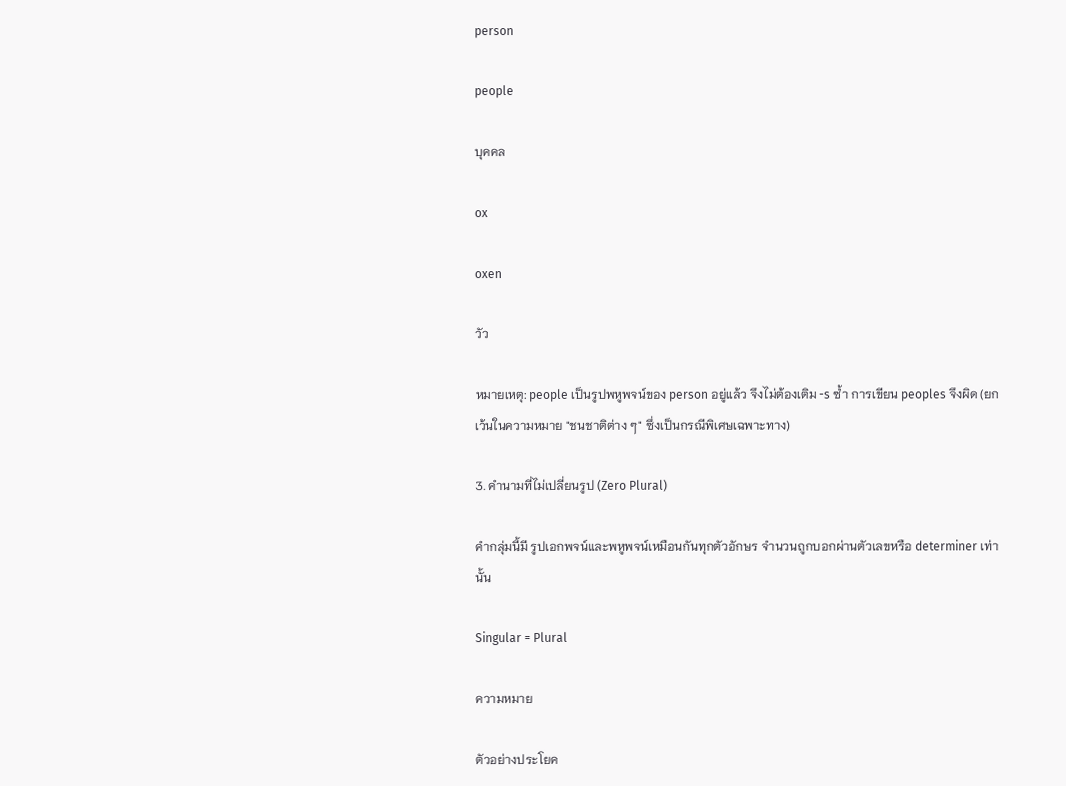person

people

บุคคล

ox

oxen

วัว

หมายเหตุ: people เป็นรูปพหูพจน์ของ person อยู่แล้ว จึงไม่ต้องเติม -s ซ้ำ การเขียน peoples จึงผิด (ยกเว้นในความหมาย "ชนชาติต่าง ๆ" ซึ่งเป็นกรณีพิเศษเฉพาะทาง)

3. คำนามที่ไม่เปลี่ยนรูป (Zero Plural)

คำกลุ่มนี้มี รูปเอกพจน์และพหูพจน์เหมือนกันทุกตัวอักษร จำนวนถูกบอกผ่านตัวเลขหรือ determiner เท่านั้น

Singular = Plural

ความหมาย

ตัวอย่างประโยค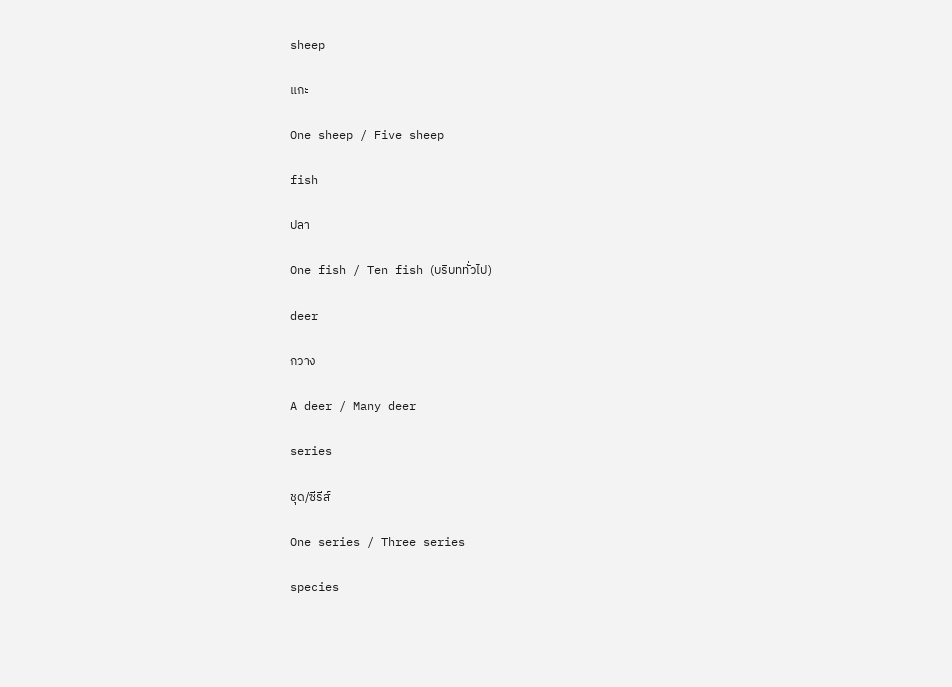sheep

แกะ

One sheep / Five sheep

fish

ปลา

One fish / Ten fish (บริบททั่วไป)

deer

กวาง

A deer / Many deer

series

ชุด/ซีรีส์

One series / Three series

species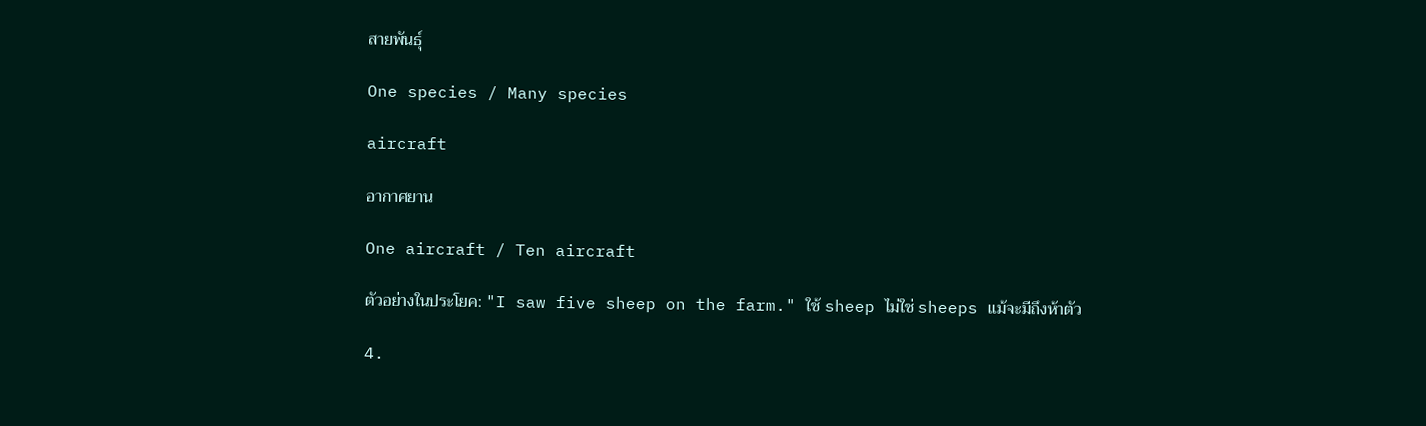สายพันธุ์

One species / Many species

aircraft

อากาศยาน

One aircraft / Ten aircraft

ตัวอย่างในประโยค: "I saw five sheep on the farm." ใช้ sheep ไม่ใช่ sheeps แม้จะมีถึงห้าตัว

4.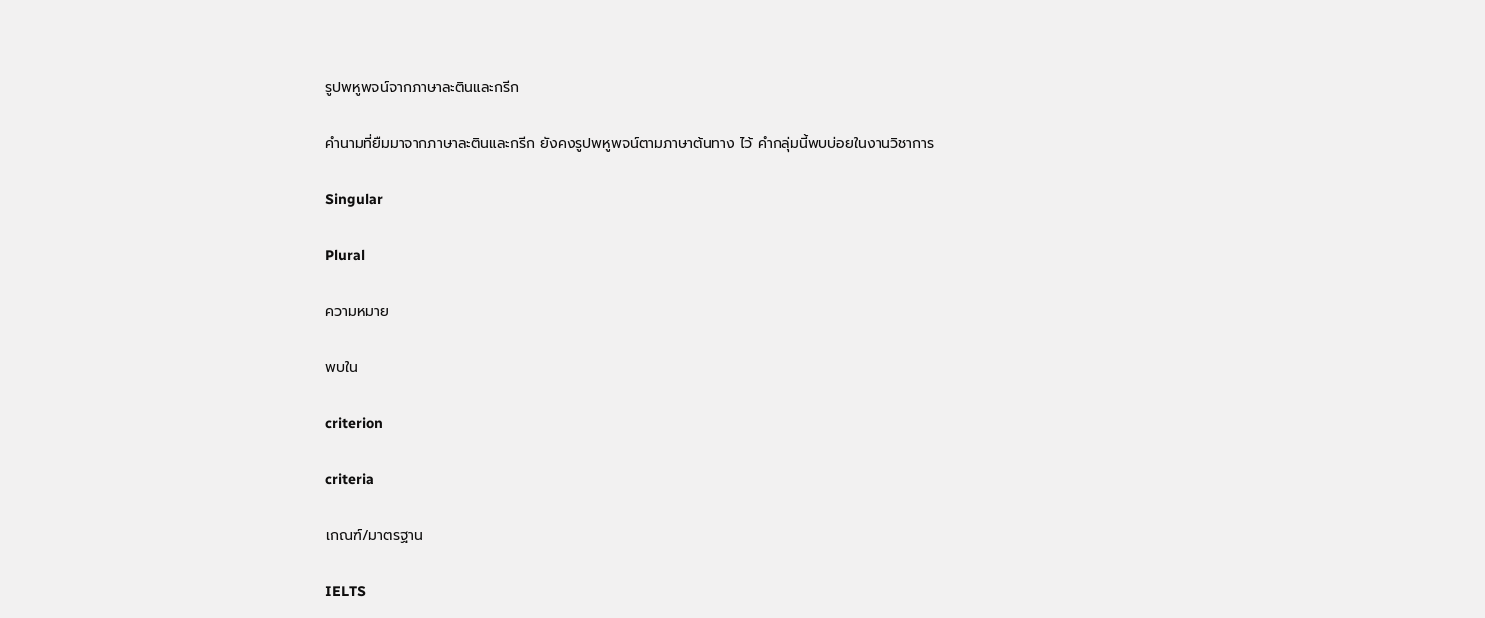รูปพหูพจน์จากภาษาละตินและกรีก

คำนามที่ยืมมาจากภาษาละตินและกรีก ยังคงรูปพหูพจน์ตามภาษาต้นทาง ไว้ คำกลุ่มนี้พบบ่อยในงานวิชาการ

Singular

Plural

ความหมาย

พบใน

criterion

criteria

เกณฑ์/มาตรฐาน

IELTS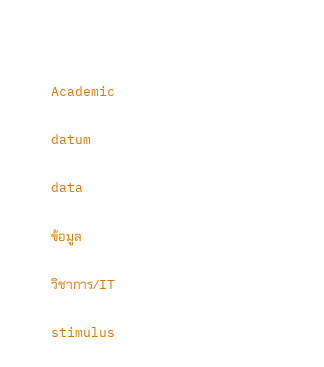Academic

datum

data

ข้อมูล

วิชาการ/IT

stimulus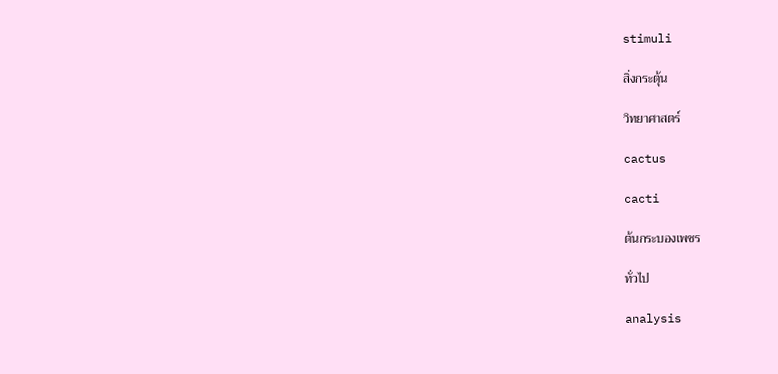stimuli

สิ่งกระตุ้น

วิทยาศาสตร์

cactus

cacti

ต้นกระบองเพชร

ทั่วไป

analysis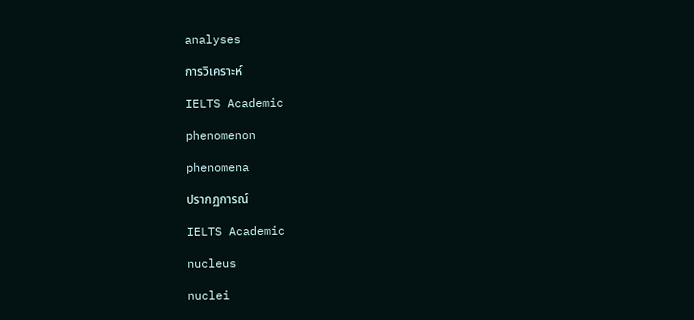analyses

การวิเคราะห์

IELTS Academic

phenomenon

phenomena

ปรากฏการณ์

IELTS Academic

nucleus

nuclei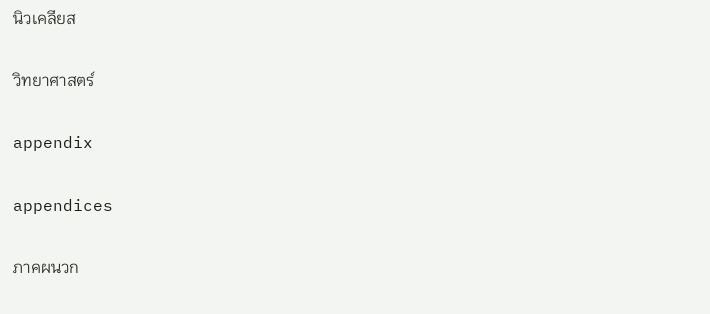นิวเคลียส

วิทยาศาสตร์

appendix

appendices

ภาคผนวก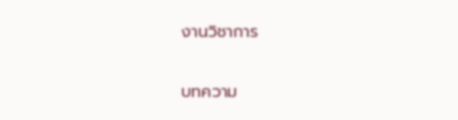งานวิชาการ

บทความ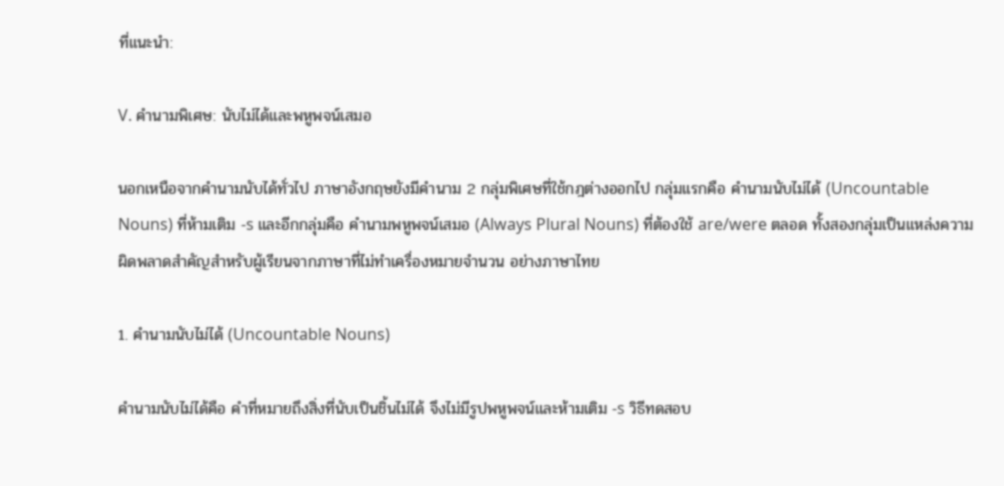ที่แนะนำ:

V. คำนามพิเศษ: นับไม่ได้และพหูพจน์เสมอ

นอกเหนือจากคำนามนับได้ทั่วไป ภาษาอังกฤษยังมีคำนาม 2 กลุ่มพิเศษที่ใช้กฎต่างออกไป กลุ่มแรกคือ คำนามนับไม่ได้ (Uncountable Nouns) ที่ห้ามเติม -s และอีกกลุ่มคือ คำนามพหูพจน์เสมอ (Always Plural Nouns) ที่ต้องใช้ are/were ตลอด ทั้งสองกลุ่มเป็นแหล่งความผิดพลาดสำคัญสำหรับผู้เรียนจากภาษาที่ไม่ทำเครื่องหมายจำนวน อย่างภาษาไทย

1. คำนามนับไม่ได้ (Uncountable Nouns)

คำนามนับไม่ได้คือ คำที่หมายถึงสิ่งที่นับเป็นชิ้นไม่ได้ จึงไม่มีรูปพหูพจน์และห้ามเติม -s วิธีทดสอบ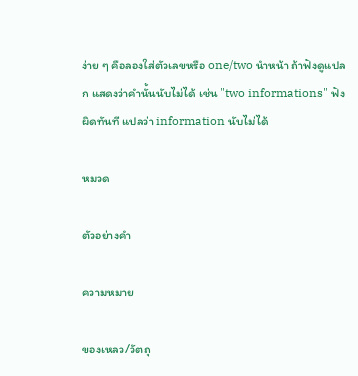ง่าย ๆ คือลองใส่ตัวเลขหรือ one/two นำหน้า ถ้าฟังดูแปลก แสดงว่าคำนั้นนับไม่ได้ เช่น "two informations" ฟังผิดทันที แปลว่า information นับไม่ได้

หมวด

ตัวอย่างคำ

ความหมาย

ของเหลว/วัตถุ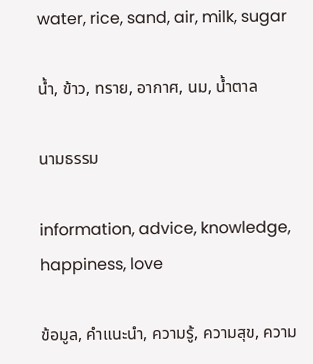water, rice, sand, air, milk, sugar

น้ำ, ข้าว, ทราย, อากาศ, นม, น้ำตาล

นามธรรม

information, advice, knowledge, happiness, love

ข้อมูล, คำแนะนำ, ความรู้, ความสุข, ความ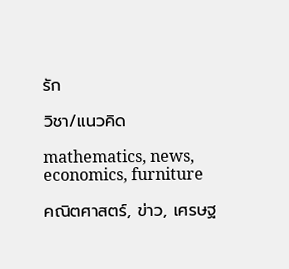รัก

วิชา/แนวคิด

mathematics, news, economics, furniture

คณิตศาสตร์, ข่าว, เศรษฐ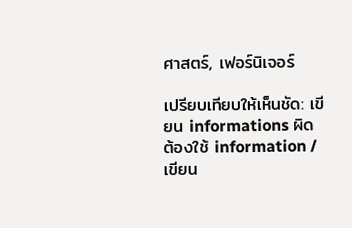ศาสตร์, เฟอร์นิเจอร์

เปรียบเทียบให้เห็นชัด: เขียน informations ผิด ต้องใช้ information / เขียน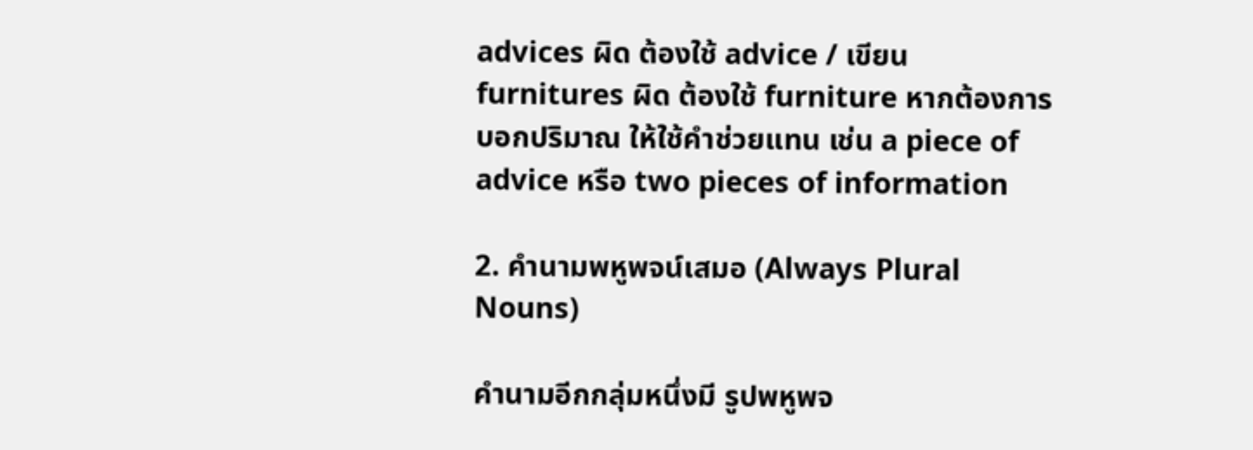advices ผิด ต้องใช้ advice / เขียน furnitures ผิด ต้องใช้ furniture หากต้องการบอกปริมาณ ให้ใช้คำช่วยแทน เช่น a piece of advice หรือ two pieces of information

2. คำนามพหูพจน์เสมอ (Always Plural Nouns)

คำนามอีกกลุ่มหนึ่งมี รูปพหูพจ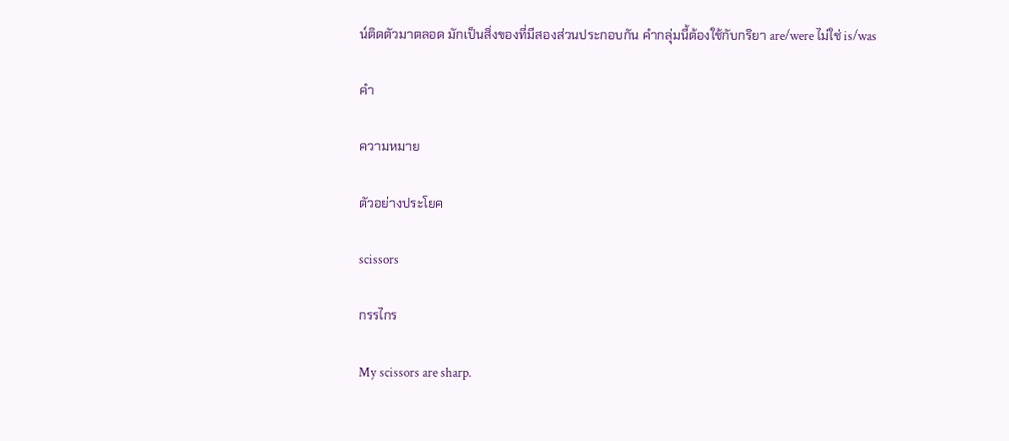น์ติดตัวมาตลอด มักเป็นสิ่งของที่มีสองส่วนประกอบกัน คำกลุ่มนี้ต้องใช้กับกริยา are/were ไม่ใช่ is/was

คำ

ความหมาย

ตัวอย่างประโยค

scissors

กรรไกร

My scissors are sharp.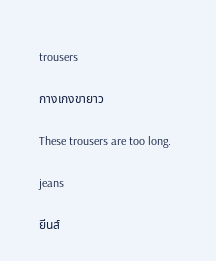trousers

กางเกงขายาว

These trousers are too long.

jeans

ยีนส์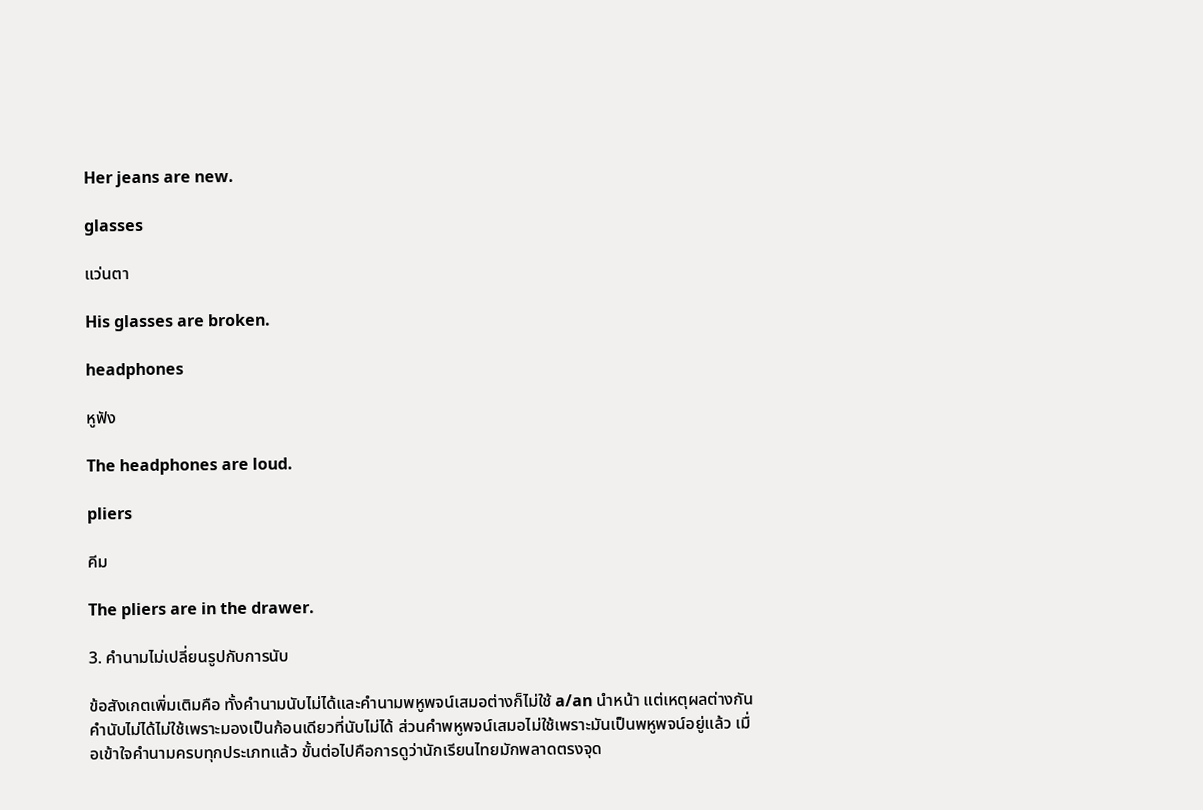Her jeans are new.

glasses

แว่นตา

His glasses are broken.

headphones

หูฟัง

The headphones are loud.

pliers

คีม

The pliers are in the drawer.

3. คำนามไม่เปลี่ยนรูปกับการนับ

ข้อสังเกตเพิ่มเติมคือ ทั้งคำนามนับไม่ได้และคำนามพหูพจน์เสมอต่างก็ไม่ใช้ a/an นำหน้า แต่เหตุผลต่างกัน คำนับไม่ได้ไม่ใช้เพราะมองเป็นก้อนเดียวที่นับไม่ได้ ส่วนคำพหูพจน์เสมอไม่ใช้เพราะมันเป็นพหูพจน์อยู่แล้ว เมื่อเข้าใจคำนามครบทุกประเภทแล้ว ขั้นต่อไปคือการดูว่านักเรียนไทยมักพลาดตรงจุด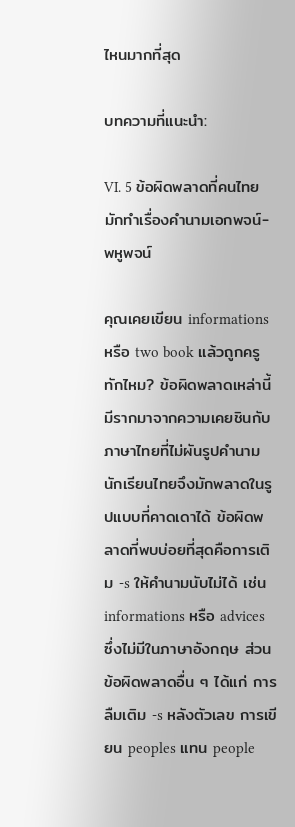ไหนมากที่สุด

บทความที่แนะนำ:

VI. 5 ข้อผิดพลาดที่คนไทยมักทำเรื่องคำนามเอกพจน์-พหูพจน์

คุณเคยเขียน informations หรือ two book แล้วถูกครูทักไหม? ข้อผิดพลาดเหล่านี้มีรากมาจากความเคยชินกับภาษาไทยที่ไม่ผันรูปคำนาม นักเรียนไทยจึงมักพลาดในรูปแบบที่คาดเดาได้ ข้อผิดพลาดที่พบบ่อยที่สุดคือการเติม -s ให้คำนามนับไม่ได้ เช่น informations หรือ advices ซึ่งไม่มีในภาษาอังกฤษ ส่วนข้อผิดพลาดอื่น ๆ ได้แก่ การลืมเติม -s หลังตัวเลข การเขียน peoples แทน people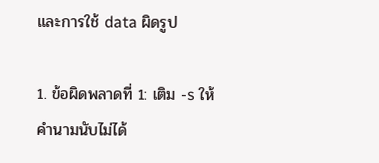และการใช้ data ผิดรูป

1. ข้อผิดพลาดที่ 1: เติม -s ให้คำนามนับไม่ได้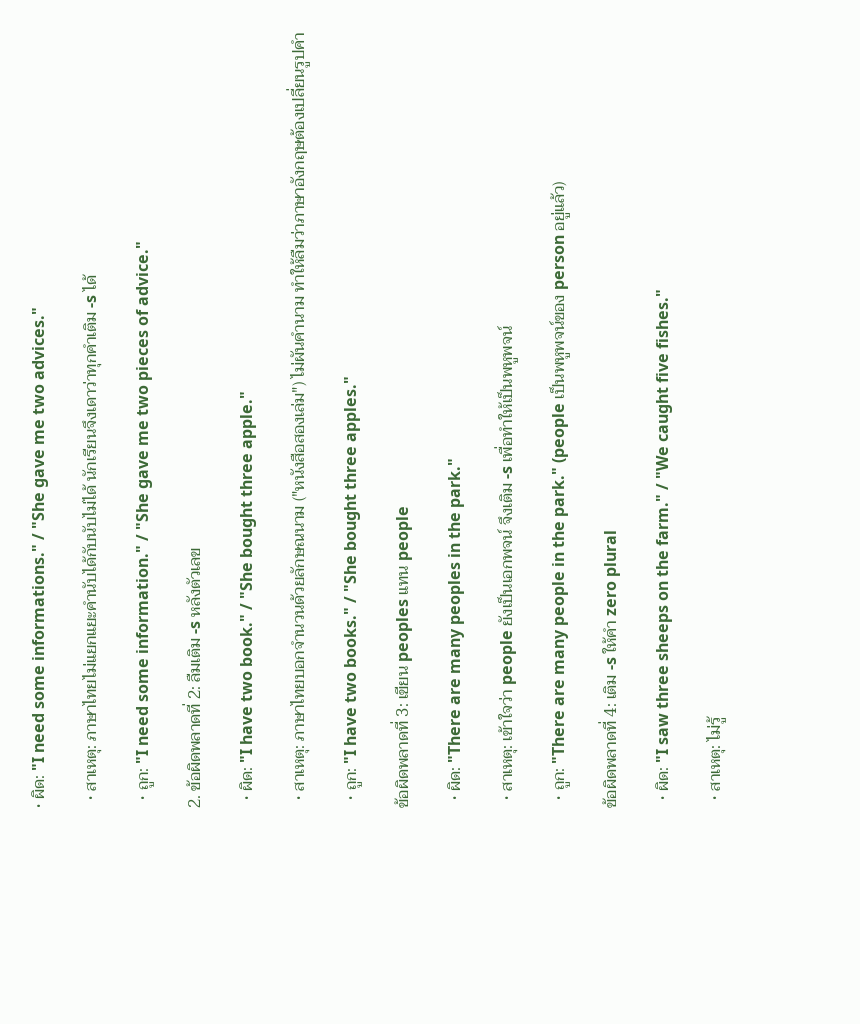• ผิด: "I need some informations." / "She gave me two advices."

  • สาเหตุ: ภาษาไทยไม่แยกแยะคำนับได้กับนับไม่ได้ นักเรียนจึงเดาว่าทุกคำเติม -s ได้

  • ถูก: "I need some information." / "She gave me two pieces of advice."

2. ข้อผิดพลาดที่ 2: ลืมเติม -s หลังตัวเลข

  • ผิด: "I have two book." / "She bought three apple."

  • สาเหตุ: ภาษาไทยบอกจำนวนด้วยลักษณนาม ("หนังสือสองเล่ม") ไม่ผันคำนาม ทำให้ลืมว่าภาษาอังกฤษต้องเปลี่ยนรูปคำ

  • ถูก: "I have two books." / "She bought three apples."

ข้อผิดพลาดที่ 3: เขียน peoples แทน people

  • ผิด: "There are many peoples in the park."

  • สาเหตุ: เข้าใจว่า people ยังเป็นเอกพจน์ จึงเติม -s เพื่อทำให้เป็นพหูพจน์

  • ถูก: "There are many people in the park." (people เป็นพหูพจน์ของ person อยู่แล้ว)

ข้อผิดพลาดที่ 4: เติม -s ให้คำ zero plural

  • ผิด: "I saw three sheeps on the farm." / "We caught five fishes."

  • สาเหตุ: ไม่รู้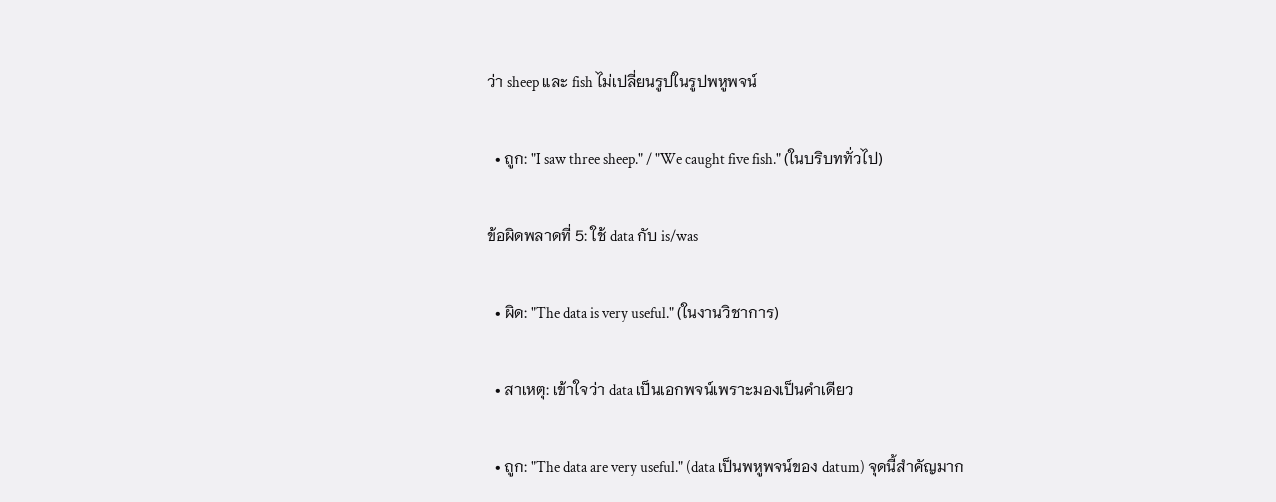ว่า sheep และ fish ไม่เปลี่ยนรูปในรูปพหูพจน์

  • ถูก: "I saw three sheep." / "We caught five fish." (ในบริบททั่วไป)

ข้อผิดพลาดที่ 5: ใช้ data กับ is/was

  • ผิด: "The data is very useful." (ในงานวิชาการ)

  • สาเหตุ: เข้าใจว่า data เป็นเอกพจน์เพราะมองเป็นคำเดียว

  • ถูก: "The data are very useful." (data เป็นพหูพจน์ของ datum) จุดนี้สำคัญมาก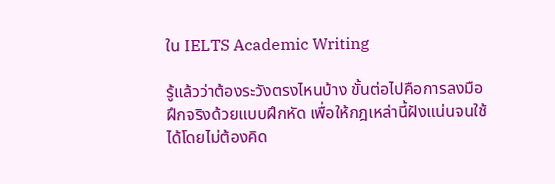ใน IELTS Academic Writing

รู้แล้วว่าต้องระวังตรงไหนบ้าง ขั้นต่อไปคือการลงมือฝึกจริงด้วยแบบฝึกหัด เพื่อให้กฎเหล่านี้ฝังแน่นจนใช้ได้โดยไม่ต้องคิด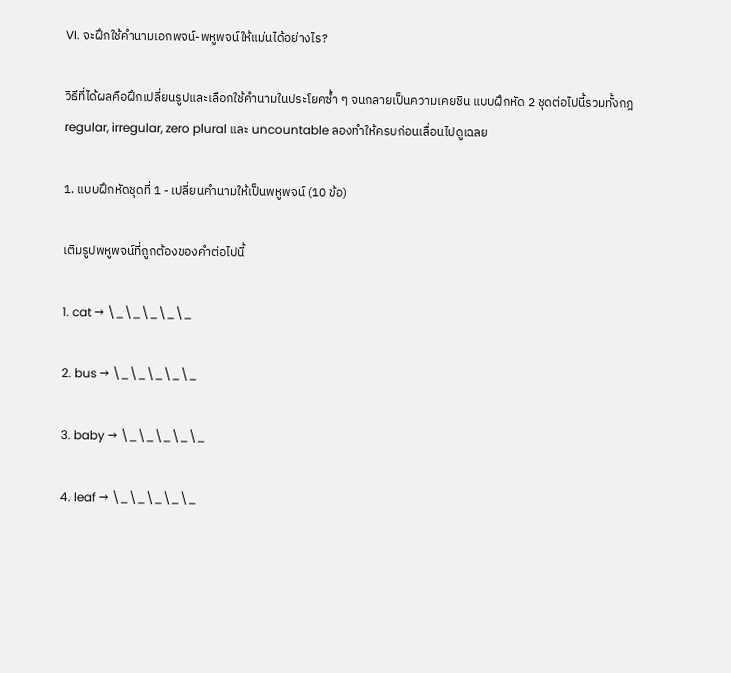VI. จะฝึกใช้คำนามเอกพจน์-พหูพจน์ให้แม่นได้อย่างไร?

วิธีที่ได้ผลคือฝึกเปลี่ยนรูปและเลือกใช้คำนามในประโยคซ้ำ ๆ จนกลายเป็นความเคยชิน แบบฝึกหัด 2 ชุดต่อไปนี้รวมทั้งกฎ regular, irregular, zero plural และ uncountable ลองทำให้ครบก่อนเลื่อนไปดูเฉลย

1. แบบฝึกหัดชุดที่ 1 - เปลี่ยนคำนามให้เป็นพหูพจน์ (10 ข้อ)

เติมรูปพหูพจน์ที่ถูกต้องของคำต่อไปนี้

1. cat → \_\_\_\_\_

2. bus → \_\_\_\_\_

3. baby → \_\_\_\_\_

4. leaf → \_\_\_\_\_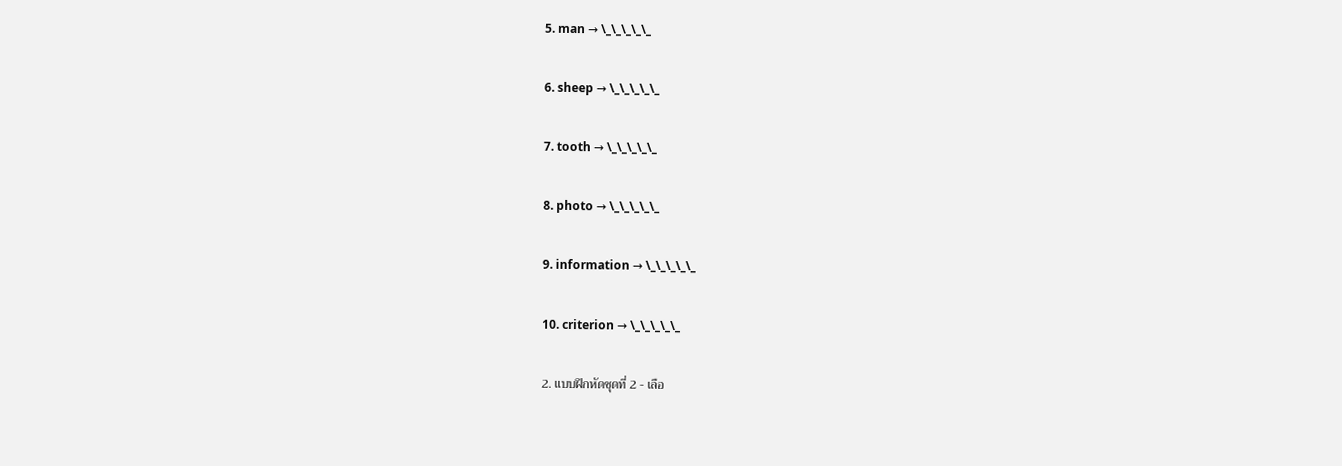5. man → \_\_\_\_\_

6. sheep → \_\_\_\_\_

7. tooth → \_\_\_\_\_

8. photo → \_\_\_\_\_

9. information → \_\_\_\_\_

10. criterion → \_\_\_\_\_

2. แบบฝึกหัดชุดที่ 2 - เลือ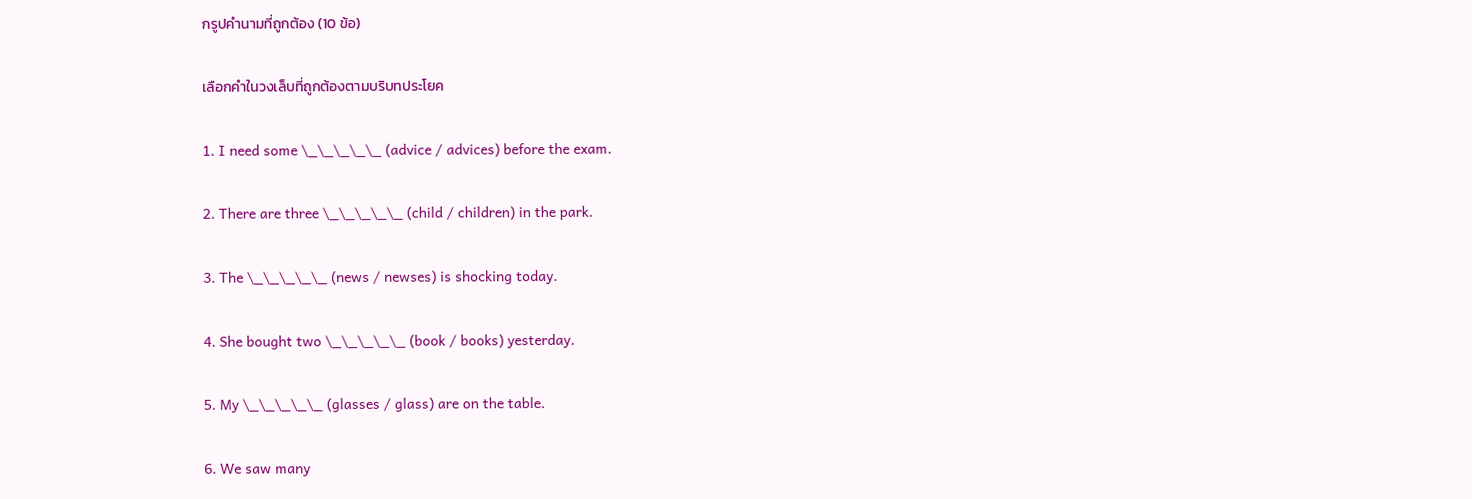กรูปคำนามที่ถูกต้อง (10 ข้อ)

เลือกคำในวงเล็บที่ถูกต้องตามบริบทประโยค

1. I need some \_\_\_\_\_ (advice / advices) before the exam.

2. There are three \_\_\_\_\_ (child / children) in the park.

3. The \_\_\_\_\_ (news / newses) is shocking today.

4. She bought two \_\_\_\_\_ (book / books) yesterday.

5. My \_\_\_\_\_ (glasses / glass) are on the table.

6. We saw many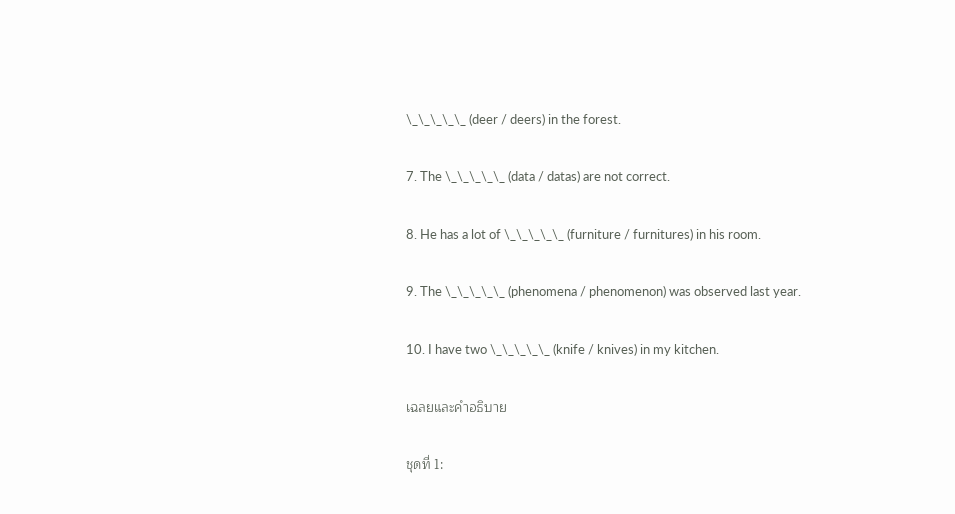\_\_\_\_\_ (deer / deers) in the forest.

7. The \_\_\_\_\_ (data / datas) are not correct.

8. He has a lot of \_\_\_\_\_ (furniture / furnitures) in his room.

9. The \_\_\_\_\_ (phenomena / phenomenon) was observed last year.

10. I have two \_\_\_\_\_ (knife / knives) in my kitchen.

เฉลยและคำอธิบาย

ชุดที่ 1: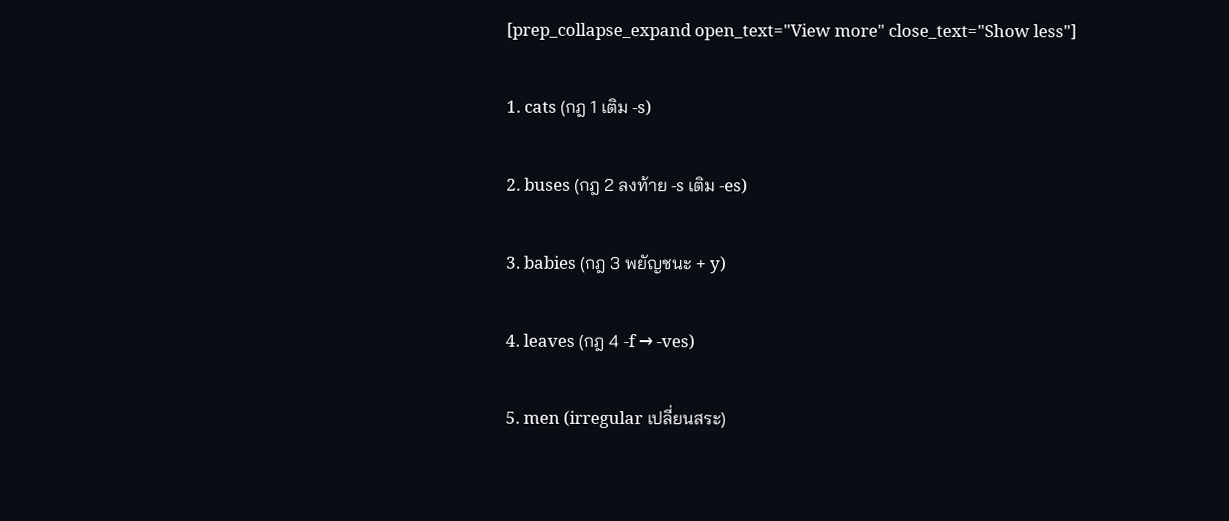[prep_collapse_expand open_text="View more" close_text="Show less"]

1. cats (กฎ 1 เติม -s)

2. buses (กฎ 2 ลงท้าย -s เติม -es)

3. babies (กฎ 3 พยัญชนะ + y)

4. leaves (กฎ 4 -f → -ves)

5. men (irregular เปลี่ยนสระ)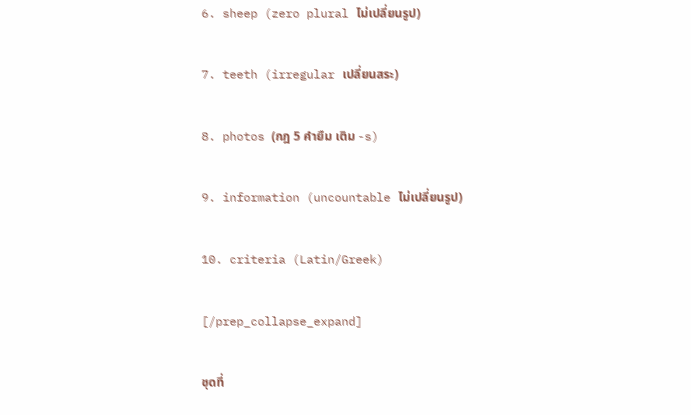6. sheep (zero plural ไม่เปลี่ยนรูป)

7. teeth (irregular เปลี่ยนสระ)

8. photos (กฎ 5 คำยืม เติม -s)

9. information (uncountable ไม่เปลี่ยนรูป)

10. criteria (Latin/Greek)

[/prep_collapse_expand]

ชุดที่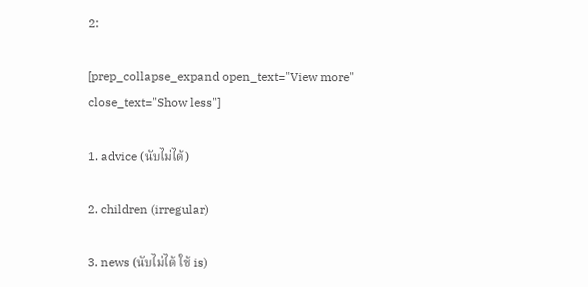2:

[prep_collapse_expand open_text="View more" close_text="Show less"]

1. advice (นับไม่ได้)

2. children (irregular)

3. news (นับไม่ได้ ใช้ is)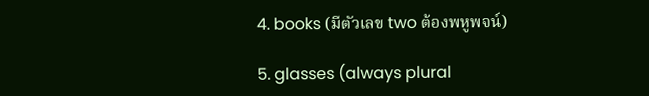4. books (มีตัวเลข two ต้องพหูพจน์)

5. glasses (always plural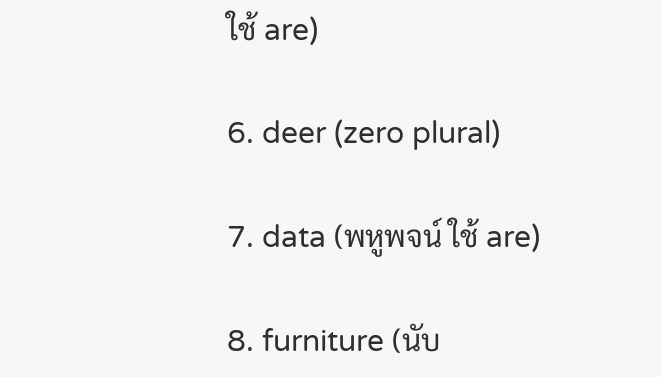ใช้ are)

6. deer (zero plural)

7. data (พหูพจน์ ใช้ are)

8. furniture (นับ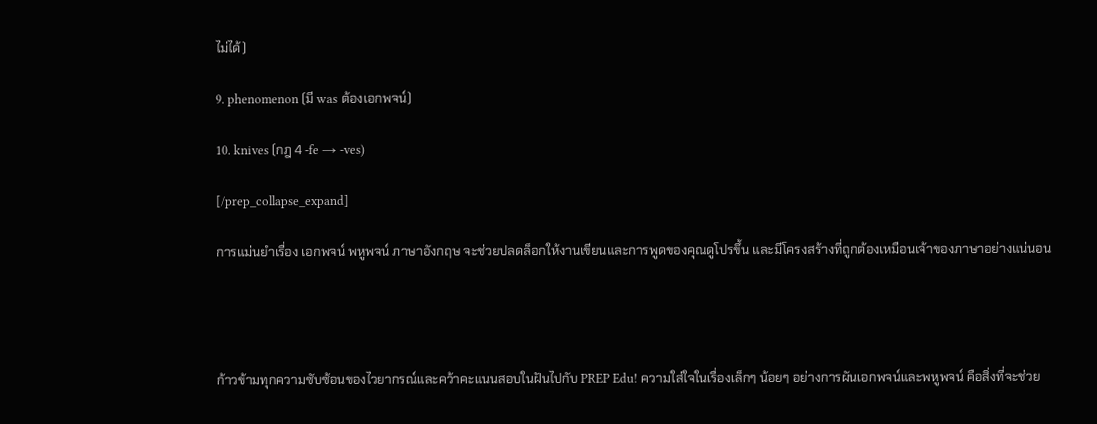ไม่ได้)

9. phenomenon (มี was ต้องเอกพจน์)

10. knives (กฎ 4 -fe → -ves)

[/prep_collapse_expand]

การแม่นยำเรื่อง เอกพจน์ พหูพจน์ ภาษาอังกฤษ จะช่วยปลดล็อกให้งานเขียนและการพูดของคุณดูโปรขึ้น และมีโครงสร้างที่ถูกต้องเหมือนเจ้าของภาษาอย่างแน่นอน




ก้าวข้ามทุกความซับซ้อนของไวยากรณ์และคว้าคะแนนสอบในฝันไปกับ PREP Edu! ความใส่ใจในเรื่องเล็กๆ น้อยๆ อย่างการผันเอกพจน์และพหูพจน์ คือสิ่งที่จะช่วย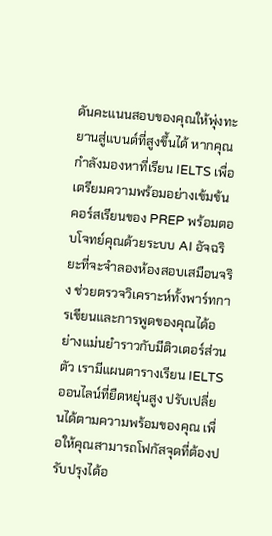ดันคะแนนสอบของคุณให้พุ่งทะยานสู่แบนด์ที่สูงขึ้นได้ หากคุณกำลังมองหาที่เรียน IELTS เพื่อเตรียมความพร้อมอย่างเข้มข้น คอร์สเรียนของ PREP พร้อมตอบโจทย์คุณด้วยระบบ AI อัจฉริยะที่จะจำลองห้องสอบเสมือนจริง ช่วยตรวจวิเคราะห์ทั้งพาร์ทการเขียนและการพูดของคุณได้อย่างแม่นยำราวกับมีติวเตอร์ส่วนตัว เรามีแผนตารางเรียน IELTS ออนไลน์ที่ยืดหยุ่นสูง ปรับเปลี่ยนได้ตามความพร้อมของคุณ เพื่อให้คุณสามารถโฟกัสจุดที่ต้องปรับปรุงได้อ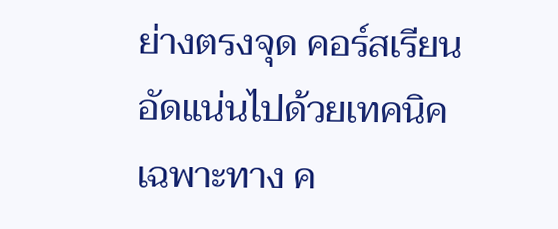ย่างตรงจุด คอร์สเรียนอัดแน่นไปด้วยเทคนิคเฉพาะทาง ค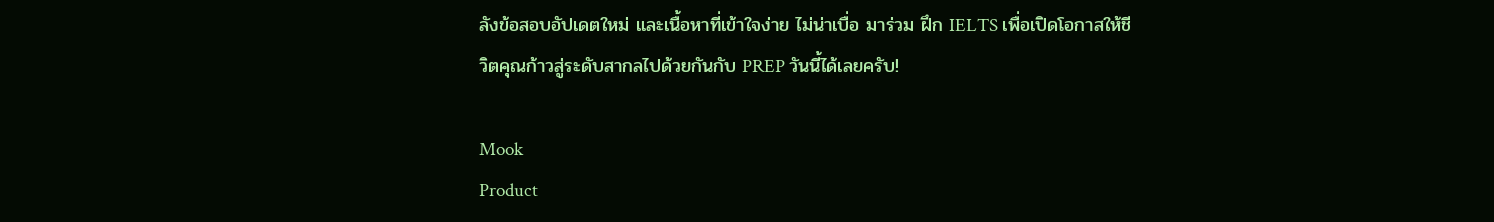ลังข้อสอบอัปเดตใหม่ และเนื้อหาที่เข้าใจง่าย ไม่น่าเบื่อ มาร่วม ฝึก IELTS เพื่อเปิดโอกาสให้ชีวิตคุณก้าวสู่ระดับสากลไปด้วยกันกับ PREP วันนี้ได้เลยครับ!

Mook
Product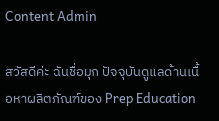Content Admin

สวัสดีค่ะ ฉันชื่อมุก ปัจจุบันดูแลด้านเนื้อหาผลิตภัณฑ์ของ Prep Education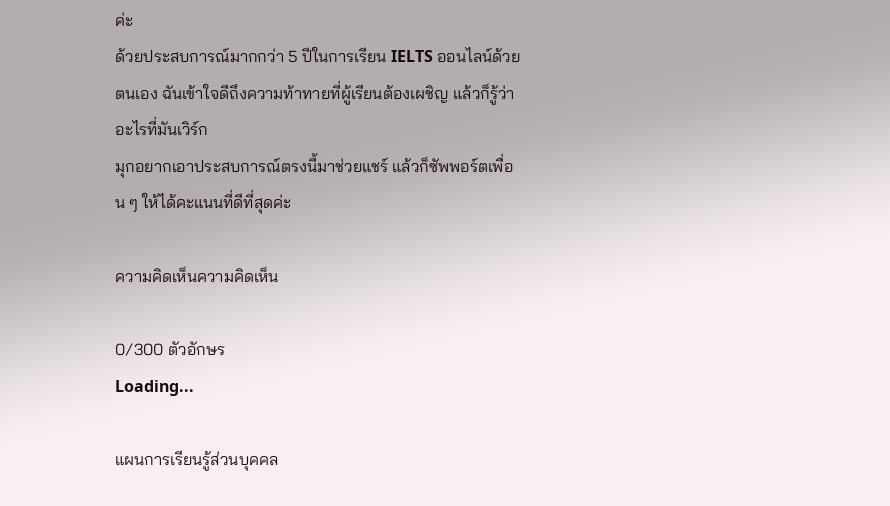ค่ะ
ด้วยประสบการณ์มากกว่า 5 ปีในการเรียน IELTS ออนไลน์ด้วยตนเอง ฉันเข้าใจดีถึงความท้าทายที่ผู้เรียนต้องเผชิญ แล้วก็รู้ว่าอะไรที่มันเวิร์ก
มุกอยากเอาประสบการณ์ตรงนี้มาช่วยแชร์ แล้วก็ซัพพอร์ตเพื่อน ๆ ให้ได้คะแนนที่ดีที่สุดค่ะ

ความคิดเห็นความคิดเห็น

0/300 ตัวอักษร
Loading...

แผนการเรียนรู้ส่วนบุคคล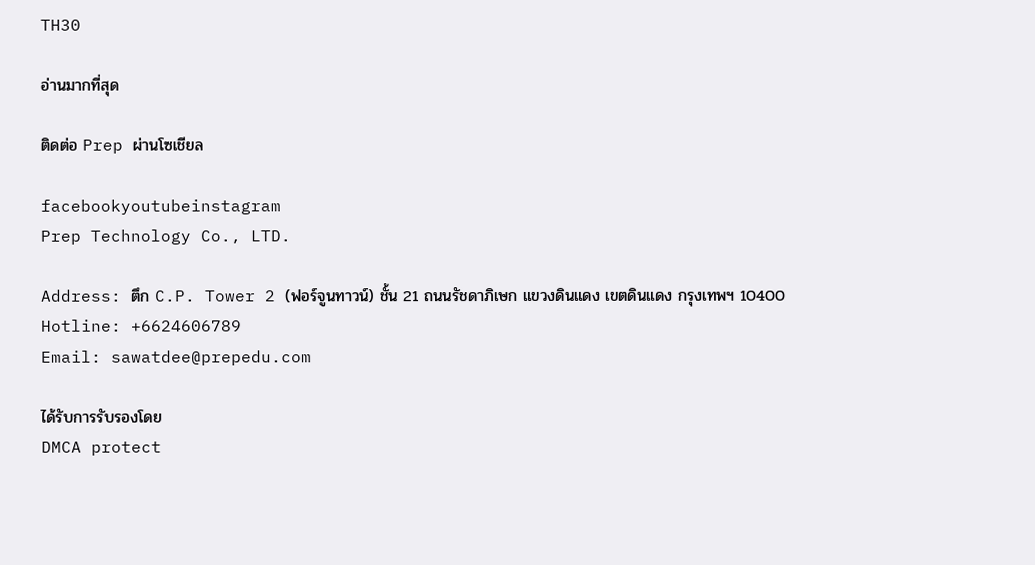TH30

อ่านมากที่สุด

ติดต่อ Prep ผ่านโซเชียล

facebookyoutubeinstagram
Prep Technology Co., LTD.

Address: ตึก C.P. Tower 2 (ฟอร์จูนทาวน์) ชั้น 21 ถนนรัชดาภิเษก แขวงดินแดง เขตดินแดง กรุงเทพฯ 10400
Hotline: +6624606789
Email: sawatdee@prepedu.com

ได้รับการรับรองโดย
DMCA protect